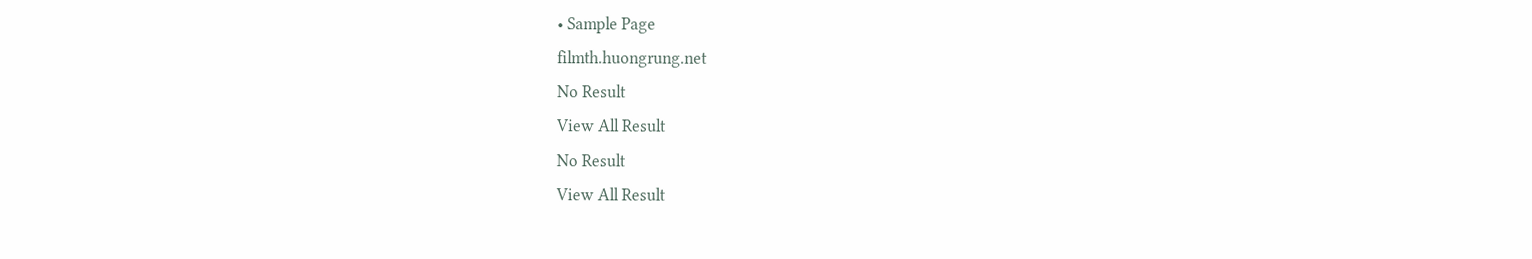• Sample Page
filmth.huongrung.net
No Result
View All Result
No Result
View All Result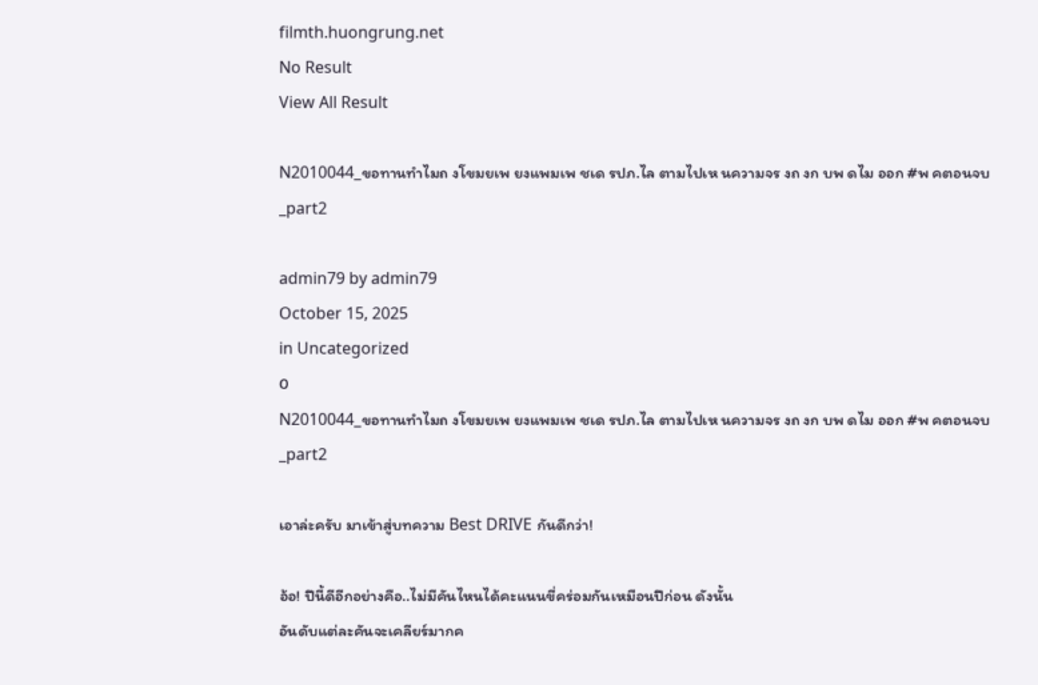filmth.huongrung.net
No Result
View All Result

N2010044_ขอทานทำไมถ งโขมยเพ ยงแพมเพ ชเด รปภ.ไล ตามไปเห นความจร งถ งก บพ ดไม ออก #พ คตอนจบ_part2

admin79 by admin79
October 15, 2025
in Uncategorized
0
N2010044_ขอทานทำไมถ งโขมยเพ ยงแพมเพ ชเด รปภ.ไล ตามไปเห นความจร งถ งก บพ ดไม ออก #พ คตอนจบ_part2

เอาล่ะครับ มาเข้าสู่บทความ Best DRIVE กันดีกว่า!

อ้อ! ปีนี้ดีอีกอย่างคือ..ไม่มีคันไหนได้คะแนนขี่คร่อมกันเหมือนปีก่อน ดังนั้น
อันดับแต่ละคันจะเคลียร์มากค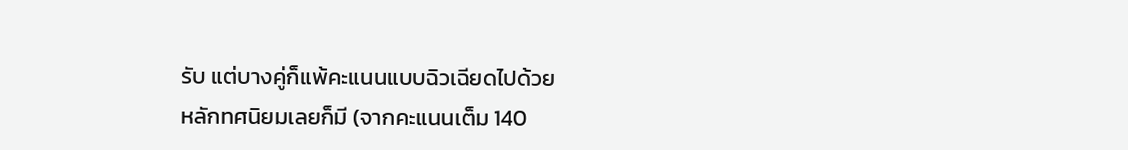รับ แต่บางคู่ก็แพ้คะแนนแบบฉิวเฉียดไปด้วย
หลักทศนิยมเลยก็มี (จากคะแนนเต็ม 140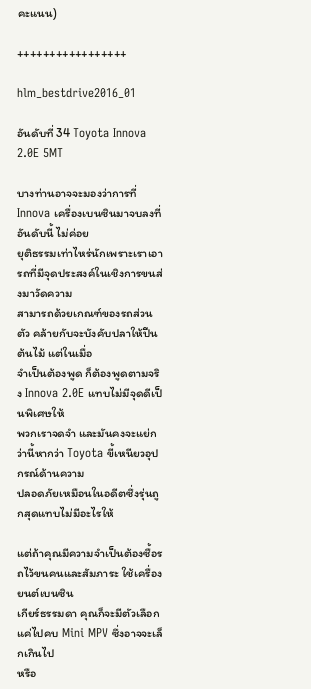คะแนน)

+++++++++++++++++

hlm_bestdrive2016_01

อันดับที่ 34 Toyota Innova 2.0E 5MT

บางท่านอาจจะมองว่าการที่ Innova เครื่องเบนซินมาจบลงที่อันดับนี้ ไม่ค่อย
ยุติธรรมเท่าไหร่นักเพราะเราเอารถที่มีจุดประสงค์ในเชิงการขนส่งมาวัดความ
สามารถด้วยเกณฑ์ของรถส่วนตัว คล้ายกับจะบังคับปลาให้ปีนต้นไม้ แต่ในเมื่อ
จำเป็นต้องพูด ก็ต้องพูดตามจริง Innova 2.0E แทบไม่มีจุดดีเป็นพิเศษให้
พวกเราจดจำ และมันคงจะแย่กว่านี้หากว่า Toyota ขี้เหนียวอุปกรณ์ด้านความ
ปลอดภัยเหมือนในอดีตซึ่งรุ่นถูกสุดแทบไม่มีอะไรให้

แต่ถ้าคุณมีความจำเป็นต้องซื้อรถไว้ขนคนและสัมภาระ ใช้เครื่องยนต์เบนซิน
เกียร์ธรรมดา คุณก็จะมีตัวเลือกแค่ไปคบ Mini MPV ซึ่งอาจจะเล็กเกินไป
หรือ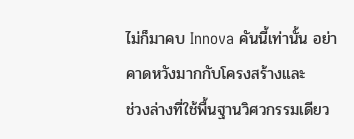ไม่ก็มาคบ Innova คันนี้เท่านั้น อย่าคาดหวังมากกับโครงสร้างและ
ช่วงล่างที่ใช้พื้นฐานวิศวกรรมเดียว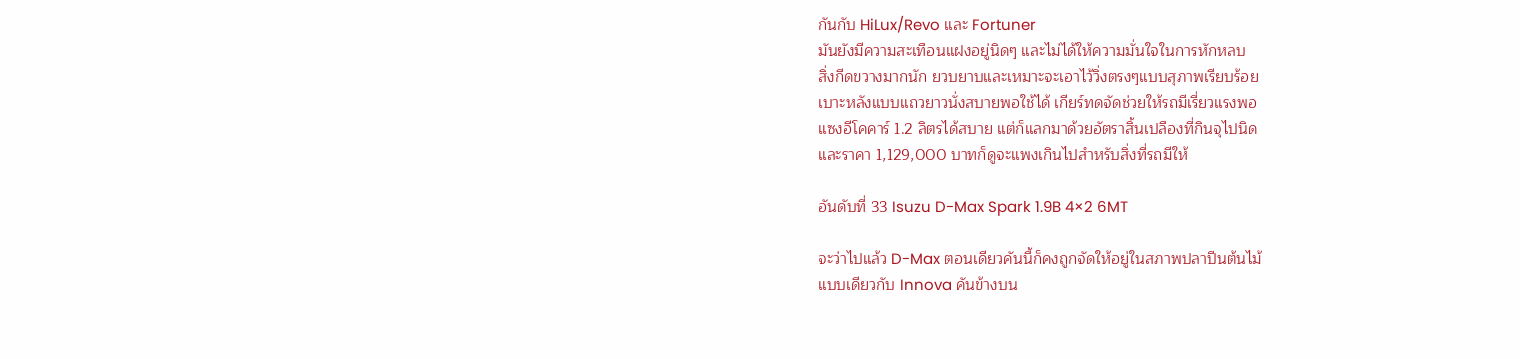กันกับ HiLux/Revo และ Fortuner
มันยังมีความสะเทือนแฝงอยู่นิดๆ และไม่ได้ให้ความมั่นใจในการหักหลบ
สิ่งกีดขวางมากนัก ยวบยาบและเหมาะจะเอาไว้วิ่งตรงๆแบบสุภาพเรียบร้อย
เบาะหลังแบบแถวยาวนั่งสบายพอใช้ได้ เกียร์ทดจัดช่วยให้รถมีเรี่ยวแรงพอ
แซงอีโคคาร์ 1.2 ลิตรได้สบาย แต่ก็แลกมาด้วยอัตราสิ้นเปลืองที่กินจุไปนิด
และราคา 1,129,000 บาทก็ดูจะแพงเกินไปสำหรับสิ่งที่รถมีให้

อันดับที่ 33 Isuzu D-Max Spark 1.9B 4×2 6MT

จะว่าไปแล้ว D-Max ตอนเดียวคันนี้ก็คงถูกจัดให้อยู่ในสภาพปลาปีนต้นไม้
แบบเดียวกับ Innova คันข้างบน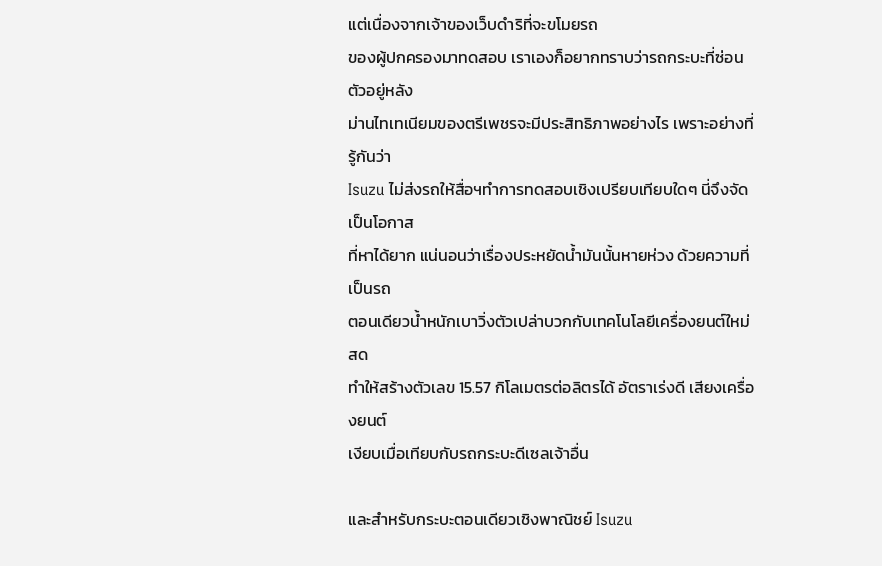แต่เนื่องจากเจ้าของเว็บดำริที่จะขโมยรถ
ของผู้ปกครองมาทดสอบ เราเองก็อยากทราบว่ารถกระบะที่ซ่อนตัวอยู่หลัง
ม่านไทเทเนียมของตรีเพชรจะมีประสิทธิภาพอย่างไร เพราะอย่างที่รู้กันว่า
Isuzu ไม่ส่งรถให้สื่อฯทำการทดสอบเชิงเปรียบเทียบใดๆ นี่จึงจัดเป็นโอกาส
ที่หาได้ยาก แน่นอนว่าเรื่องประหยัดน้ำมันนั้นหายห่วง ด้วยความที่เป็นรถ
ตอนเดียวน้ำหนักเบาวิ่งตัวเปล่าบวกกับเทคโนโลยีเครื่องยนต์ใหม่สด
ทำให้สร้างตัวเลข 15.57 กิโลเมตรต่อลิตรได้ อัตราเร่งดี เสียงเครื่องยนต์
เงียบเมื่อเทียบกับรถกระบะดีเซลเจ้าอื่น

และสำหรับกระบะตอนเดียวเชิงพาณิชย์ Isuzu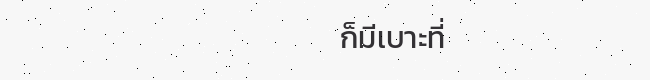ก็มีเบาะที่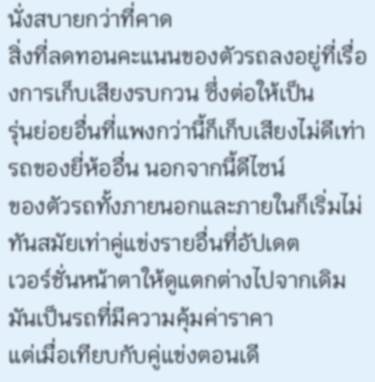นั่งสบายกว่าที่คาด
สิ่งที่ลดทอนคะแนนของตัวรถลงอยู่ที่เรื่องการเก็บเสียงรบกวน ซึ่งต่อให้เป็น
รุ่นย่อยอื่นที่แพงกว่านี้ก็เก็บเสียงไม่ดีเท่ารถของยี่ห้ออื่น นอกจากนี้ดีไซน์
ของตัวรถทั้งภายนอกและภายในก็เริ่มไม่ทันสมัยเท่าคู่แข่งรายอื่นที่อัปเดต
เวอร์ชั่นหน้าตาให้ดูแตกต่างไปจากเดิม มันเป็นรถที่มีความคุ้มค่าราคา
แต่เมื่อเทียบกับคู่แข่งตอนเดี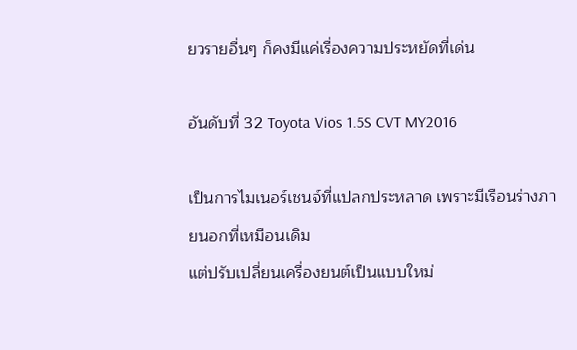ยวรายอื่นๆ ก็คงมีแค่เรื่องความประหยัดที่เด่น

อันดับที่ 32 Toyota Vios 1.5S CVT MY2016

เป็นการไมเนอร์เชนจ์ที่แปลกประหลาด เพราะมีเรือนร่างภายนอกที่เหมือนเดิม
แต่ปรับเปลี่ยนเครื่องยนต์เป็นแบบใหม่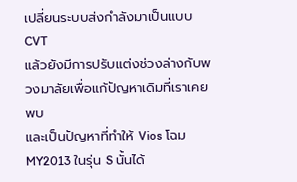เปลี่ยนระบบส่งกำลังมาเป็นแบบ CVT
แล้วยังมีการปรับแต่งช่วงล่างกับพวงมาลัยเพื่อแก้ปัญหาเดิมที่เราเคยพบ
และเป็นปัญหาที่ทำให้ Vios โฉม MY2013 ในรุ่น S นั้นได้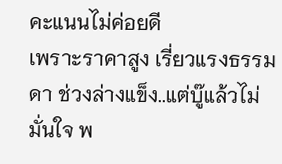คะแนนไม่ค่อยดี
เพราะราคาสูง เรี่ยวแรงธรรมดา ช่วงล่างแข็ง..แต่บู๊แล้วไม่มั่นใจ พ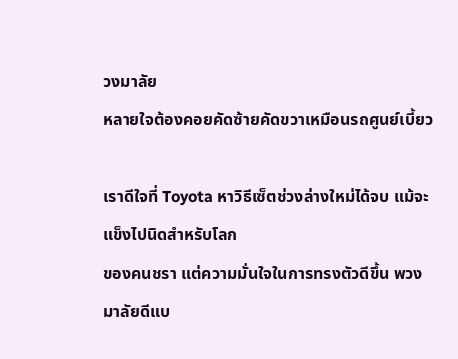วงมาลัย
หลายใจต้องคอยคัดซ้ายคัดขวาเหมือนรถศูนย์เบี้ยว

เราดีใจที่ Toyota หาวิธีเซ็ตช่วงล่างใหม่ได้จบ แม้จะแข็งไปนิดสำหรับโลก
ของคนชรา แต่ความมั่นใจในการทรงตัวดีขึ้น พวงมาลัยดีแบ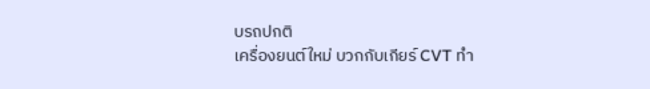บรถปกติ
เครื่องยนต์ใหม่ บวกกับเกียร์ CVT ทำ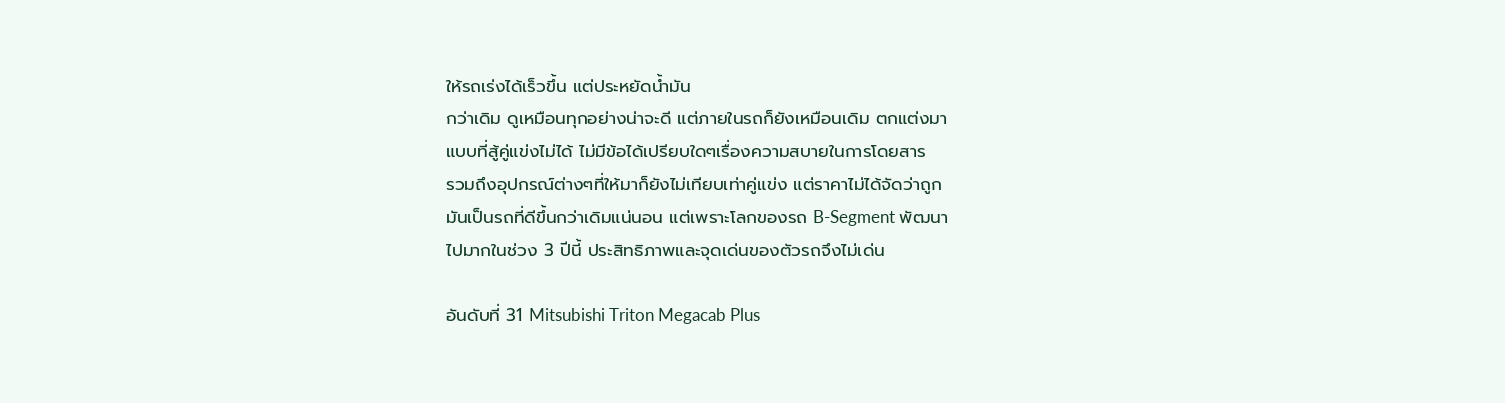ให้รถเร่งได้เร็วขึ้น แต่ประหยัดน้ำมัน
กว่าเดิม ดูเหมือนทุกอย่างน่าจะดี แต่ภายในรถก็ยังเหมือนเดิม ตกแต่งมา
แบบที่สู้คู่แข่งไม่ได้ ไม่มีข้อได้เปรียบใดๆเรื่องความสบายในการโดยสาร
รวมถึงอุปกรณ์ต่างๆที่ให้มาก็ยังไม่เทียบเท่าคู่แข่ง แต่ราคาไม่ได้จัดว่าถูก
มันเป็นรถที่ดีขึ้นกว่าเดิมแน่นอน แต่เพราะโลกของรถ B-Segment พัฒนา
ไปมากในช่วง 3 ปีนี้ ประสิทธิภาพและจุดเด่นของตัวรถจึงไม่เด่น

อันดับที่ 31 Mitsubishi Triton Megacab Plus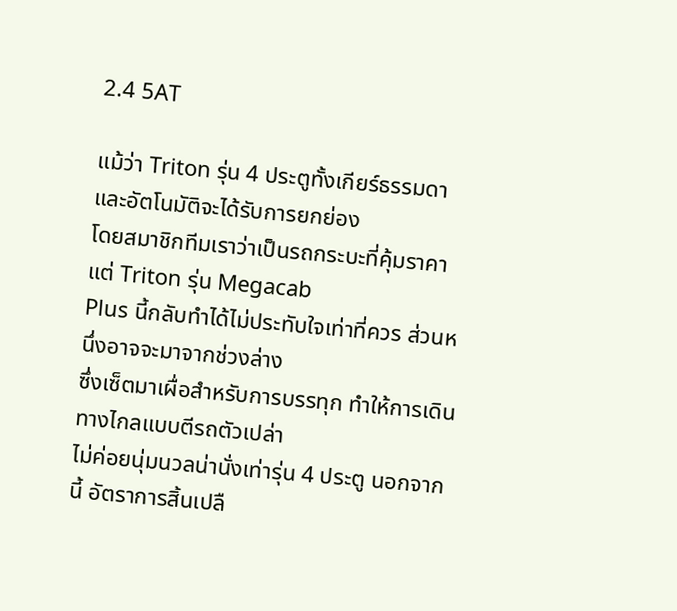2.4 5AT

แม้ว่า Triton รุ่น 4 ประตูทั้งเกียร์ธรรมดาและอัตโนมัติจะได้รับการยกย่อง
โดยสมาชิกทีมเราว่าเป็นรถกระบะที่คุ้มราคา แต่ Triton รุ่น Megacab
Plus นี้กลับทำได้ไม่ประทับใจเท่าที่ควร ส่วนหนึ่งอาจจะมาจากช่วงล่าง
ซึ่งเซ็ตมาเผื่อสำหรับการบรรทุก ทำให้การเดินทางไกลแบบตีรถตัวเปล่า
ไม่ค่อยนุ่มนวลน่านั่งเท่ารุ่น 4 ประตู นอกจากนี้ อัตราการสิ้นเปลื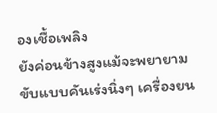องเชื้อเพลิง
ยังค่อนข้างสูงแม้จะพยายามขับแบบคันเร่งนิ่งๆ เครื่องยน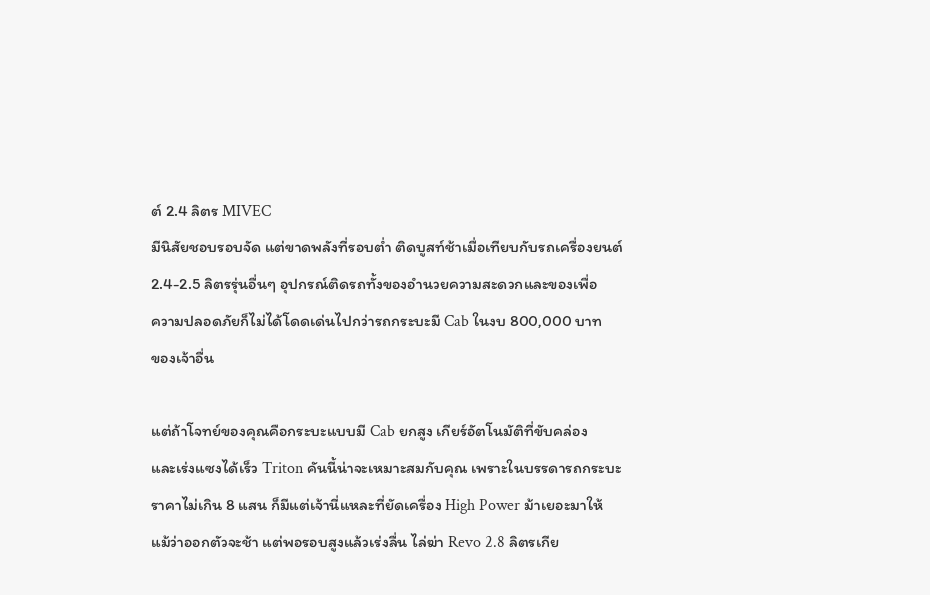ต์ 2.4 ลิตร MIVEC
มีนิสัยชอบรอบจัด แต่ขาดพลังที่รอบต่ำ ติดบูสท์ช้าเมื่อเทียบกับรถเครื่องยนต์
2.4-2.5 ลิตรรุ่นอื่นๆ อุปกรณ์ติดรถทั้งของอำนวยความสะดวกและของเพื่อ
ความปลอดภัยก็ไม่ได้โดดเด่นไปกว่ารถกระบะมี Cab ในงบ 800,000 บาท
ของเจ้าอื่น

แต่ถ้าโจทย์ของคุณคือกระบะแบบมี Cab ยกสูง เกียร์อัตโนมัติที่ขับคล่อง
และเร่งแซงได้เร็ว Triton คันนี้น่าจะเหมาะสมกับคุณ เพราะในบรรดารถกระบะ
ราคาไม่เกิน 8 แสน ก็มีแต่เจ้านี่แหละที่ยัดเครื่อง High Power ม้าเยอะมาให้
แม้ว่าออกตัวจะช้า แต่พอรอบสูงแล้วเร่งลื่น ไล่ฆ่า Revo 2.8 ลิตรเกีย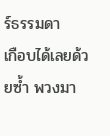ร์ธรรมดา
เกือบได้เลยด้วยซ้ำ พวงมา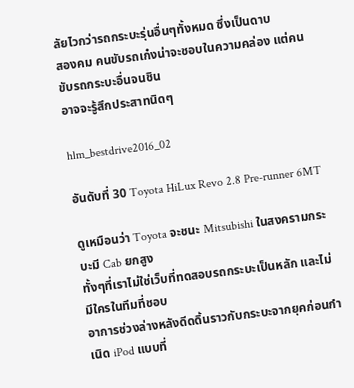ลัยไวกว่ารถกระบะรุ่นอื่นๆทั้งหมด ซึ่งเป็นดาบ
สองคม คนขับรถเก๋งน่าจะชอบในความคล่อง แต่คนขับรถกระบะอื่นจนชิน
อาจจะรู้สึกประสาทนิดๆ

hlm_bestdrive2016_02

อันดับที่ 30 Toyota HiLux Revo 2.8 Pre-runner 6MT

ดูเหมือนว่า Toyota จะชนะ Mitsubishi ในสงครามกระบะมี Cab ยกสูง
ทั้งๆที่เราไม่ใช่เว็บที่ทดสอบรถกระบะเป็นหลัก และไม่มีใครในทีมที่ชอบ
อาการช่วงล่างหลังดีดดิ้นราวกับกระบะจากยุคก่อนกำเนิด iPod แบบที่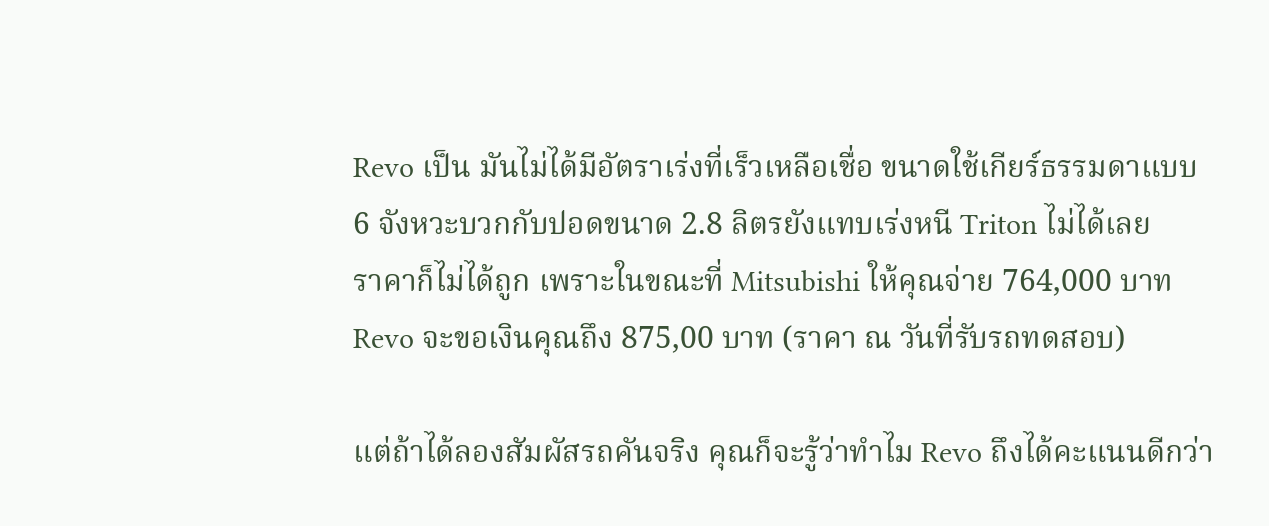Revo เป็น มันไม่ได้มีอัตราเร่งที่เร็วเหลือเชื่อ ขนาดใช้เกียร์ธรรมดาแบบ
6 จังหวะบวกกับปอดขนาด 2.8 ลิตรยังแทบเร่งหนี Triton ไม่ได้เลย
ราคาก็ไม่ได้ถูก เพราะในขณะที่ Mitsubishi ให้คุณจ่าย 764,000 บาท
Revo จะขอเงินคุณถึง 875,00 บาท (ราคา ณ วันที่รับรถทดสอบ)

แต่ถ้าได้ลองสัมผัสรถคันจริง คุณก็จะรู้ว่าทำไม Revo ถึงได้คะแนนดีกว่า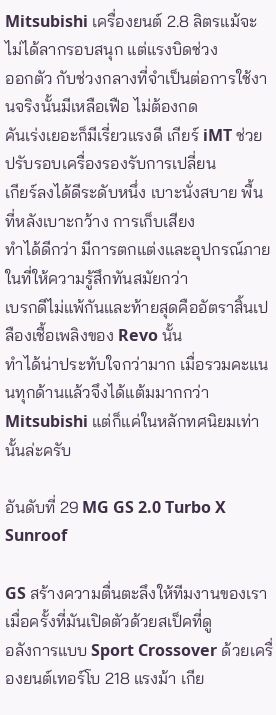Mitsubishi เครื่องยนต์ 2.8 ลิตรแม้จะไม่ได้ลากรอบสนุก แต่แรงบิดช่วง
ออกตัว กับช่วงกลางที่จำเป็นต่อการใช้งานจริงนั้นมีเหลือเฟือ ไม่ต้องกด
คันเร่งเยอะก็มีเรี่ยวแรงดี เกียร์ iMT ช่วยปรับรอบเครื่องรองรับการเปลี่ยน
เกียร์ลงได้ดีระดับหนึ่ง เบาะนั่งสบาย พื้นที่หลังเบาะกว้าง การเก็บเสียง
ทำได้ดีกว่า มีการตกแต่งและอุปกรณ์ภายในที่ให้ความรู้สึกทันสมัยกว่า
เบรกดีไม่แพ้กันและท้ายสุดคืออัตราสิ้นเปลืองเชื้อเพลิงของ Revo นั้น
ทำได้น่าประทับใจกว่ามาก เมื่อรวมคะแนนทุกด้านแล้วจึงได้แต้มมากกว่า
Mitsubishi แต่ก็แค่ในหลักทศนิยมเท่านั้นล่ะครับ

อันดับที่ 29 MG GS 2.0 Turbo X Sunroof

GS สร้างความตื่นตะลึงให้ทีมงานของเราเมื่อครั้งที่มันเปิดตัวด้วยสเป็คที่ดู
อลังการแบบ Sport Crossover ด้วยเครื่องยนต์เทอร์โบ 218 แรงม้า เกีย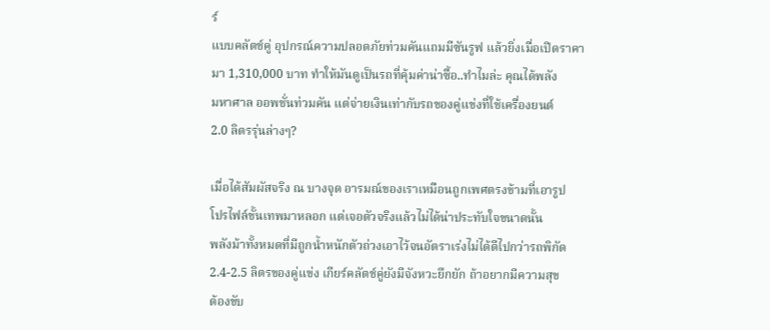ร์
แบบคลัตช์คู่ อุปกรณ์ความปลอดภัยท่วมคันแถมมีซันรูฟ แล้วยิ่งเมื่อเปิดราคา
มา 1,310,000 บาท ทำให้มันดูเป็นรถที่คุ้มค่าน่าซื้อ..ทำไมล่ะ คุณได้พลัง
มหาศาล ออพชั่นท่วมคัน แต่จ่ายเงินเท่ากับรถของคู่แข่งที่ใช้เครื่องยนต์
2.0 ลิตรรุ่นล่างๆ?

เมื่อได้สัมผัสจริง ณ บางจุด อารมณ์ของเราเหมือนถูกเพศตรงข้ามที่เอารูป
โปรไฟล์ขั้นเทพมาหลอก แต่เจอตัวจริงแล้วไม่ได้น่าประทับใจขนาดนั้น
พลังม้าทั้งหมดที่มีถูกน้ำหนักตัวถ่วงเอาไว้จนอัตราเร่งไม่ได้ดีไปกว่ารถพิกัด
2.4-2.5 ลิตรของคู่แข่ง เกียร์คลัตช์คู่ยังมีจังหวะยึกยัก ถ้าอยากมีความสุข
ต้องขับ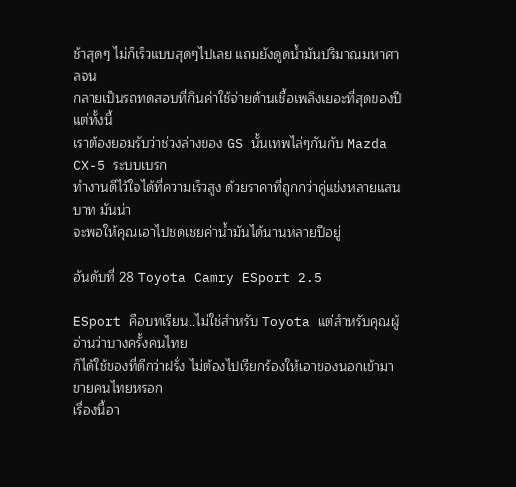ช้าสุดๆ ไม่ก็เร็วแบบสุดๆไปเลย แถมยังดูดน้ำมันปริมาณมหาศาลจน
กลายเป็นรถทดสอบที่กินค่าใช้จ่ายด้านเชื้อเพลิงเยอะที่สุดของปี แต่ทั้งนี้
เราต้องยอมรับว่าช่วงล่างของ GS นั้นเทพไล่ๆกันกับ Mazda CX-5 ระบบเบรก
ทำงานดีไว้ใจได้ที่ความเร็วสูง ด้วยราคาที่ถูกกว่าคู่แข่งหลายแสนบาท มันน่า
จะพอให้คุณเอาไปชดเชยค่าน้ำมันได้นานหลายปีอยู่

อันดับที่ 28 Toyota Camry ESport 2.5

ESport คือบทเรียน..ไม่ใช่สำหรับ Toyota แต่สำหรับคุณผู้อ่านว่าบางครั้งคนไทย
ก็ได้ใช้ของที่ดีกว่าฝรั่ง ไม่ต้องไปเรียกร้องให้เอาของนอกเข้ามาขายคนไทยหรอก
เรื่องนี้อา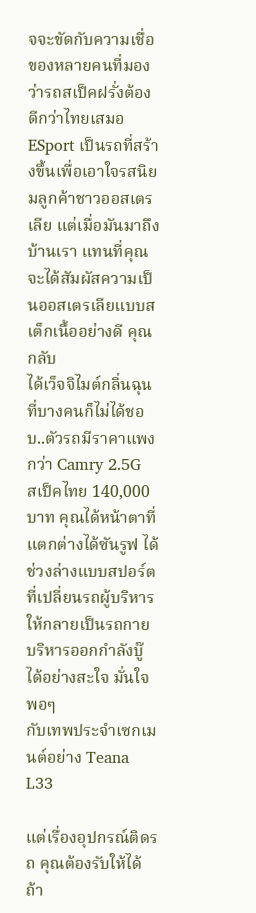จจะขัดกับความเชื่อของหลายคนที่มองว่ารถสเป็คฝรั่งต้องดีกว่าไทยเสมอ
ESport เป็นรถที่สร้างขึ้นเพื่อเอาใจรสนิยมลูกค้าชาวออสเตรเลีย แต่เมื่อมันมาถึง
บ้านเรา แทนที่คุณจะได้สัมผัสความเป็นออสเตรเลียแบบสเต็กเนื้ออย่างดี คุณกลับ
ได้เว็จจิไมต์กลิ่นฉุนที่บางคนก็ไม่ได้ชอบ..ตัวรถมีราคาแพงกว่า Camry 2.5G
สเป็คไทย 140,000 บาท คุณได้หน้าตาที่แตกต่างได้ซันรูฟ ได้ช่วงล่างแบบสปอร์ต
ที่เปลี่ยนรถผู้บริหารให้กลายเป็นรถกายบริหารออกกำลังบู๊ได้อย่างสะใจ มั่นใจพอๆ
กับเทพประจำเซกเมนต์อย่าง Teana L33

แต่เรื่องอุปกรณ์ติดรถ คุณต้องรับให้ได้ถ้า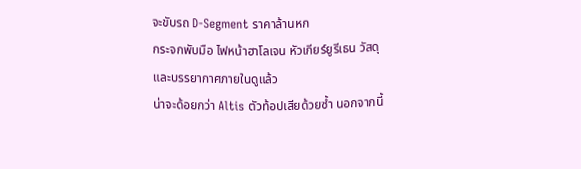จะขับรถ D-Segment ราคาล้านหก
กระจกพับมือ ไฟหน้าฮาโลเจน หัวเกียร์ยูรีเธน วัสดุและบรรยากาศภายในดูแล้ว
น่าจะด้อยกว่า Altis ตัวท้อปเสียด้วยซ้ำ นอกจากนี้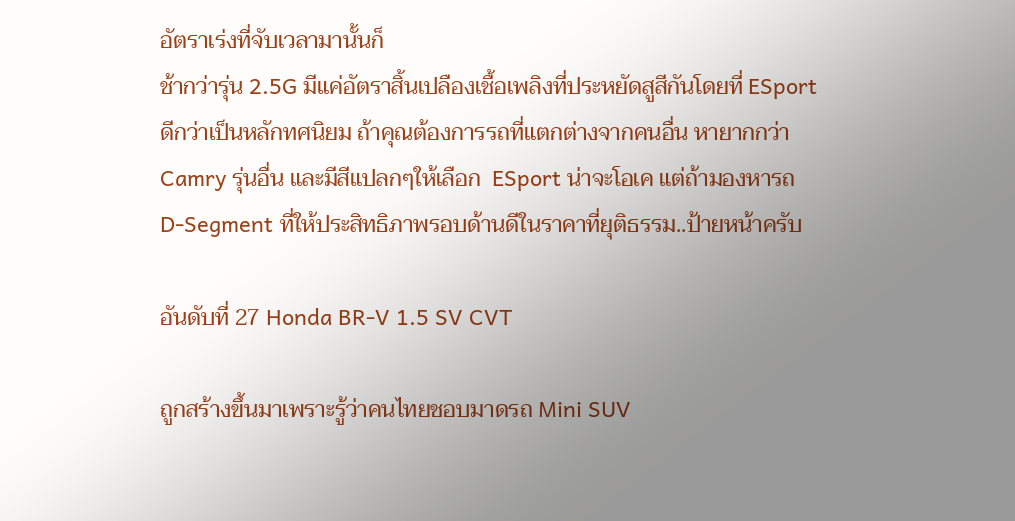อัตราเร่งที่จับเวลามานั้นก็
ช้ากว่ารุ่น 2.5G มีแค่อัตราสิ้นเปลืองเชื้อเพลิงที่ประหยัดสูสีกันโดยที่ ESport
ดีกว่าเป็นหลักทศนิยม ถ้าคุณต้องการรถที่แตกต่างจากคนอื่น หายากกว่า
Camry รุ่นอื่น และมีสีแปลกๆให้เลือก  ESport น่าจะโอเค แต่ถ้ามองหารถ
D-Segment ที่ให้ประสิทธิภาพรอบด้านดีในราคาที่ยุติธรรม..ป้ายหน้าครับ

อันดับที่ 27 Honda BR-V 1.5 SV CVT

ถูกสร้างขึ้นมาเพราะรู้ว่าคนไทยชอบมาดรถ Mini SUV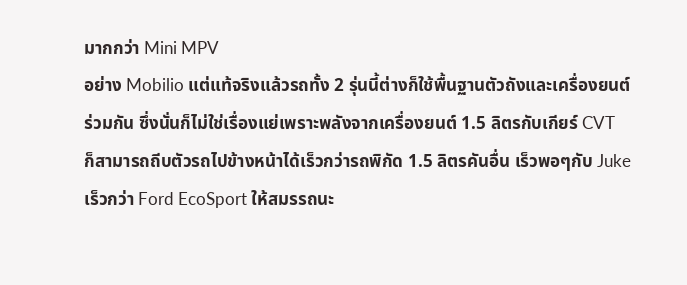มากกว่า Mini MPV
อย่าง Mobilio แต่แท้จริงแล้วรถทั้ง 2 รุ่นนี้ต่างก็ใช้พื้นฐานตัวถังและเครื่องยนต์
ร่วมกัน ซึ่งนั่นก็ไม่ใช่เรื่องแย่เพราะพลังจากเครื่องยนต์ 1.5 ลิตรกับเกียร์ CVT
ก็สามารถถีบตัวรถไปข้างหน้าได้เร็วกว่ารถพิกัด 1.5 ลิตรคันอื่น เร็วพอๆกับ Juke
เร็วกว่า Ford EcoSport ให้สมรรถนะ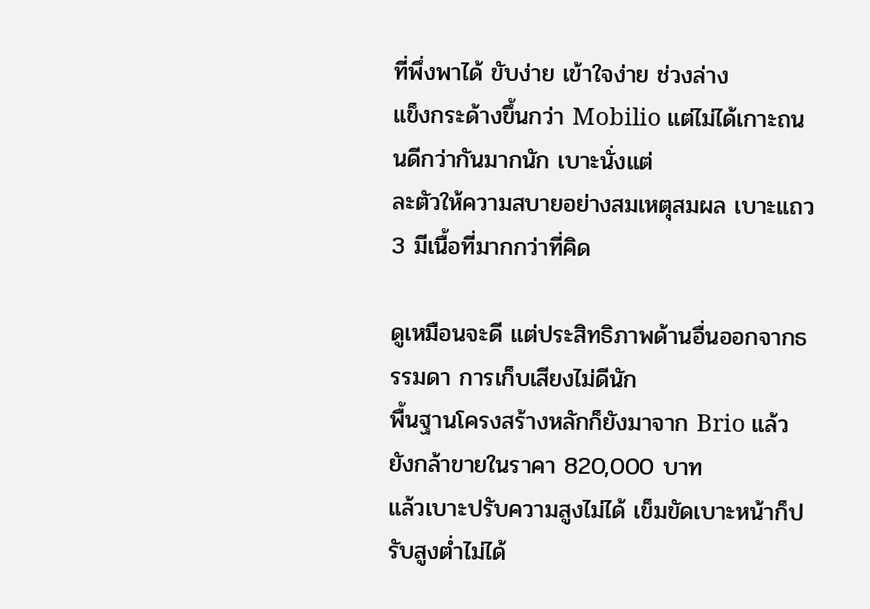ที่พึ่งพาได้ ขับง่าย เข้าใจง่าย ช่วงล่าง
แข็งกระด้างขึ้นกว่า Mobilio แต่ไม่ได้เกาะถนนดีกว่ากันมากนัก เบาะนั่งแต่
ละตัวให้ความสบายอย่างสมเหตุสมผล เบาะแถว 3 มีเนื้อที่มากกว่าที่คิด

ดูเหมือนจะดี แต่ประสิทธิภาพด้านอื่นออกจากธรรมดา การเก็บเสียงไม่ดีนัก
พื้นฐานโครงสร้างหลักก็ยังมาจาก Brio แล้วยังกล้าขายในราคา 820,000 บาท
แล้วเบาะปรับความสูงไม่ได้ เข็มขัดเบาะหน้าก็ปรับสูงต่ำไม่ได้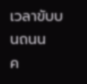เวลาขับบนถนน
ค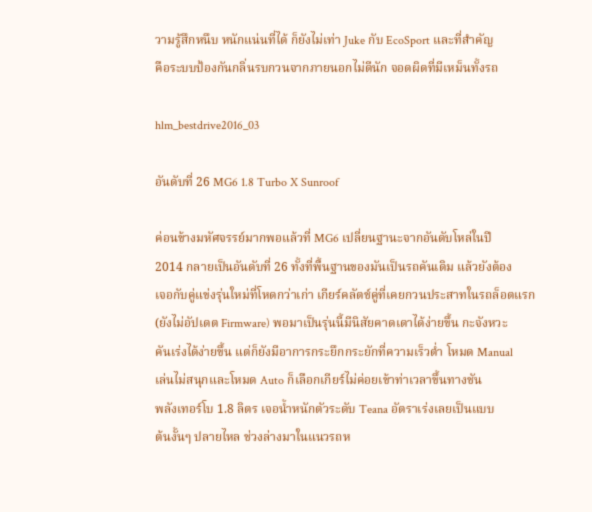วามรู้สึกหนึบ หนักแน่นที่ได้ ก็ยังไม่เท่า Juke กับ EcoSport และที่สำคัญ
คือระบบป้องกันกลิ่นรบกวนจากภายนอกไม่ดีนัก จอดผิดที่มีเหม็นทั้งรถ

hlm_bestdrive2016_03

อันดับที่ 26 MG6 1.8 Turbo X Sunroof

ค่อนข้างมหัศจรรย์มากพอแล้วที่ MG6 เปลี่ยนฐานะจากอันดับโหล่ในปี
2014 กลายเป็นอันดับที่ 26 ทั้งที่พื้นฐานของมันเป็นรถคันเดิม แล้วยังต้อง
เจอกับคู่แข่งรุ่นใหม่ที่โหดกว่าเก่า เกียร์คลัตช์คู่ที่เคยกวนประสาทในรถล็อตแรก
(ยังไม่อัปเดต Firmware) พอมาเป็นรุ่นนี้มีนิสัยคาดเดาได้ง่ายขึ้น กะจังหวะ
คันเร่งได้ง่ายขึ้น แต่ก็ยังมีอาการกระยึกกระยักที่ความเร็วต่ำ โหมด Manual
เล่นไม่สนุกและโหมด Auto ก็เลือกเกียร์ไม่ค่อยเข้าท่าเวลาขึ้นทางชัน
พลังเทอร์โบ 1.8 ลิตร เจอน้ำหนักตัวระดับ Teana อัตราเร่งเลยเป็นแบบ
ต้นงั้นๆ ปลายไหล ช่วงล่างมาในแนวรถห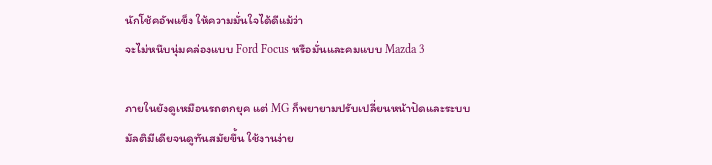นักโช้คอัพแข็ง ให้ความมั่นใจได้ดีแม้ว่า
จะไม่หนึบนุ่มคล่องแบบ Ford Focus หรือมั่นและคมแบบ Mazda 3

ภายในยังดูเหมือนรถตกยุค แต่ MG ก็พยายามปรับเปลี่ยนหน้าปัดและระบบ
มัลติมีเดียจนดูทันสมัยขึ้น ใช้งานง่าย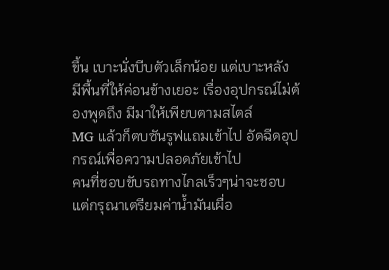ขึ้น เบาะนั่งบีบตัวเล็กน้อย แต่เบาะหลัง
มีพื้นที่ให้ค่อนข้างเยอะ เรื่องอุปกรณ์ไม่ต้องพูดถึง มีมาให้เพียบตามสไตล์
MG แล้วก็ตบซันรูฟแถมเข้าไป อัดฉีดอุปกรณ์เพื่อความปลอดภัยเข้าไป
คนที่ชอบขับรถทางไกลเร็วๆน่าจะชอบ แต่กรุณาเตรียมค่าน้ำมันเผื่อ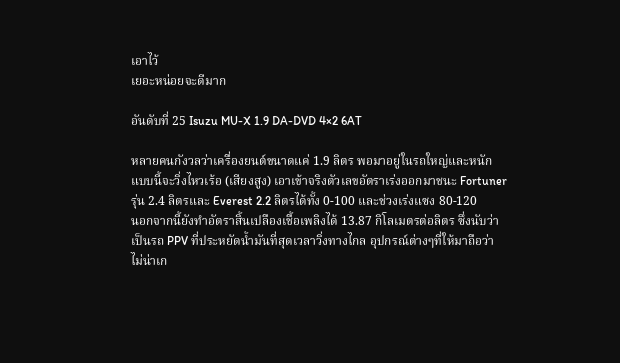เอาไว้
เยอะหน่อยจะดีมาก

อันดับที่ 25 Isuzu MU-X 1.9 DA-DVD 4×2 6AT

หลายคนกังวลว่าเครื่องยนต์ขนาดแค่ 1.9 ลิตร พอมาอยู่ในรถใหญ่และหนัก
แบบนี้จะวิ่งไหวเร้อ (เสียงสูง) เอาเข้าจริงตัวเลขอัตราเร่งออกมาชนะ Fortuner
รุ่น 2.4 ลิตรและ Everest 2.2 ลิตรได้ทั้ง 0-100 และช่วงเร่งแซง 80-120
นอกจากนี้ยังทำอัตราสิ้นเปลืองเชื้อเพลิงได้ 13.87 กิโลเมตรต่อลิตร ซึ่งนับว่า
เป็นรถ PPV ที่ประหยัดน้ำมันที่สุดเวลาวิ่งทางไกล อุปกรณ์ต่างๆที่ให้มาถือว่า
ไม่น่าเก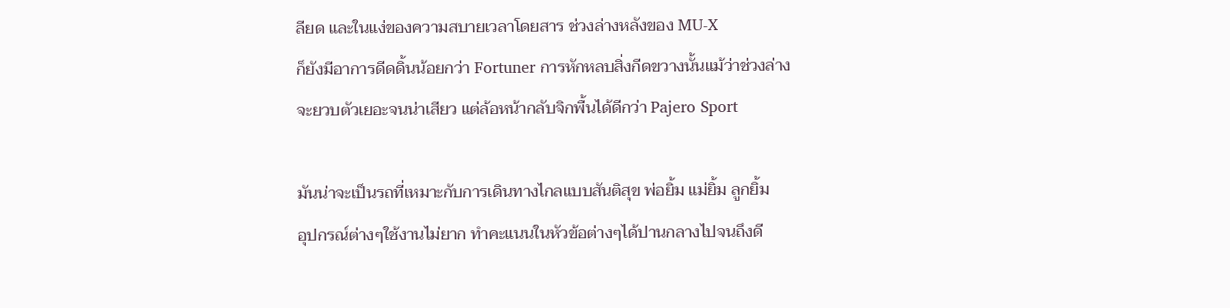ลียด และในแง่ของความสบายเวลาโดยสาร ช่วงล่างหลังของ MU-X
ก็ยังมีอาการดีดดิ้นน้อยกว่า Fortuner การหักหลบสิ่งกีดขวางนั้นแม้ว่าช่วงล่าง
จะยวบตัวเยอะจนน่าเสียว แต่ล้อหน้ากลับจิกพื้นได้ดีกว่า Pajero Sport

มันน่าจะเป็นรถที่เหมาะกับการเดินทางไกลแบบสันติสุข พ่อยิ้ม แม่ยิ้ม ลูกยิ้ม
อุปกรณ์ต่างๆใช้งานไม่ยาก ทำคะแนนในหัวข้อต่างๆได้ปานกลางไปจนถึงดี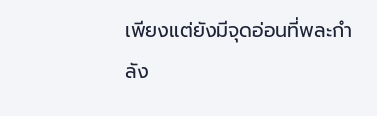เพียงแต่ยังมีจุดอ่อนที่พละกำลัง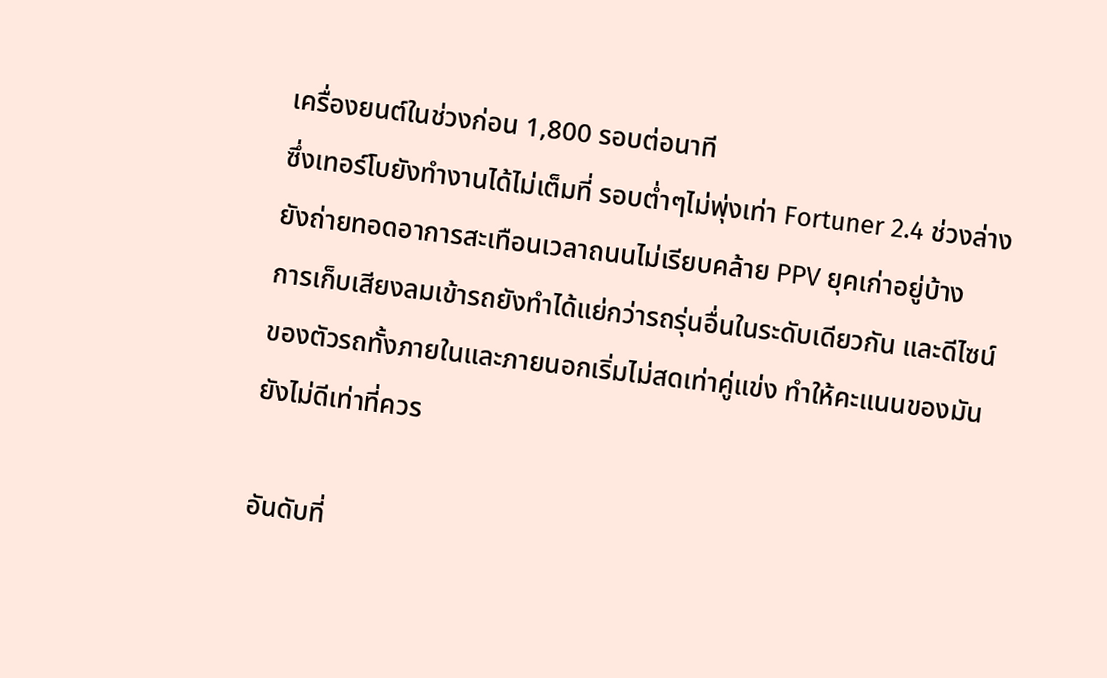เครื่องยนต์ในช่วงก่อน 1,800 รอบต่อนาที
ซึ่งเทอร์โบยังทำงานได้ไม่เต็มที่ รอบต่ำๆไม่พุ่งเท่า Fortuner 2.4 ช่วงล่าง
ยังถ่ายทอดอาการสะเทือนเวลาถนนไม่เรียบคล้าย PPV ยุคเก่าอยู่บ้าง
การเก็บเสียงลมเข้ารถยังทำได้แย่กว่ารถรุ่นอื่นในระดับเดียวกัน และดีไซน์
ของตัวรถทั้งภายในและภายนอกเริ่มไม่สดเท่าคู่แข่ง ทำให้คะแนนของมัน
ยังไม่ดีเท่าที่ควร

อันดับที่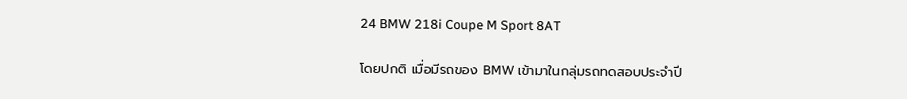24 BMW 218i Coupe M Sport 8AT

โดยปกติ เมื่อมีรถของ BMW เข้ามาในกลุ่มรถทดสอบประจำปี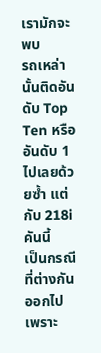เรามักจะพบ
รถเหล่านั้นติดอันดับ Top Ten หรืออันดับ 1 ไปเลยด้วยซ้ำ แต่กับ 218i คันนี้
เป็นกรณีที่ต่างกันออกไป เพราะ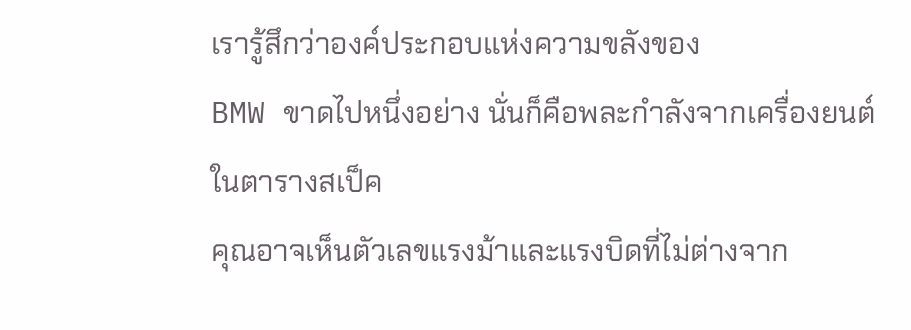เรารู้สึกว่าองค์ประกอบแห่งความขลังของ
BMW ขาดไปหนึ่งอย่าง นั่นก็คือพละกำลังจากเครื่องยนต์ ในตารางสเป็ค
คุณอาจเห็นตัวเลขแรงม้าและแรงบิดที่ไม่ต่างจาก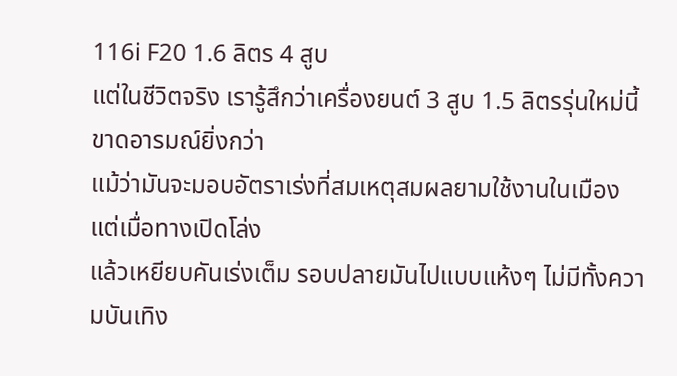116i F20 1.6 ลิตร 4 สูบ
แต่ในชีวิตจริง เรารู้สึกว่าเครื่องยนต์ 3 สูบ 1.5 ลิตรรุ่นใหม่นี้ขาดอารมณ์ยิ่งกว่า
แม้ว่ามันจะมอบอัตราเร่งที่สมเหตุสมผลยามใช้งานในเมือง แต่เมื่อทางเปิดโล่ง
แล้วเหยียบคันเร่งเต็ม รอบปลายมันไปแบบแห้งๆ ไม่มีทั้งความบันเทิง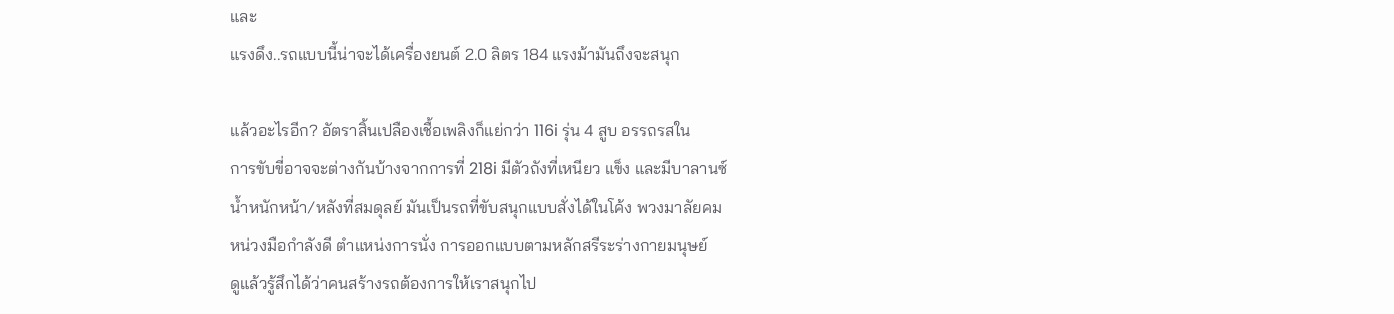และ
แรงดึง..รถแบบนี้น่าจะได้เครื่องยนต์ 2.0 ลิตร 184 แรงม้ามันถึงจะสนุก

แล้วอะไรอีก? อัตราสิ้นเปลืองเชื้อเพลิงก็แย่กว่า 116i รุ่น 4 สูบ อรรถรสใน
การขับขี่อาจจะต่างกันบ้างจากการที่ 218i มีตัวถังที่เหนียว แข็ง และมีบาลานซ์
น้ำหนักหน้า/หลังที่สมดุลย์ มันเป็นรถที่ขับสนุกแบบสั่งได้ในโค้ง พวงมาลัยคม
หน่วงมือกำลังดี ตำแหน่งการนั่ง การออกแบบตามหลักสรีระร่างกายมนุษย์
ดูแล้วรู้สึกได้ว่าคนสร้างรถต้องการให้เราสนุกไป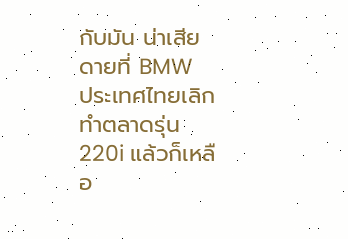กับมัน น่าเสียดายที่ BMW
ประเทศไทยเลิกทำตลาดรุ่น 220i แล้วก็เหลือ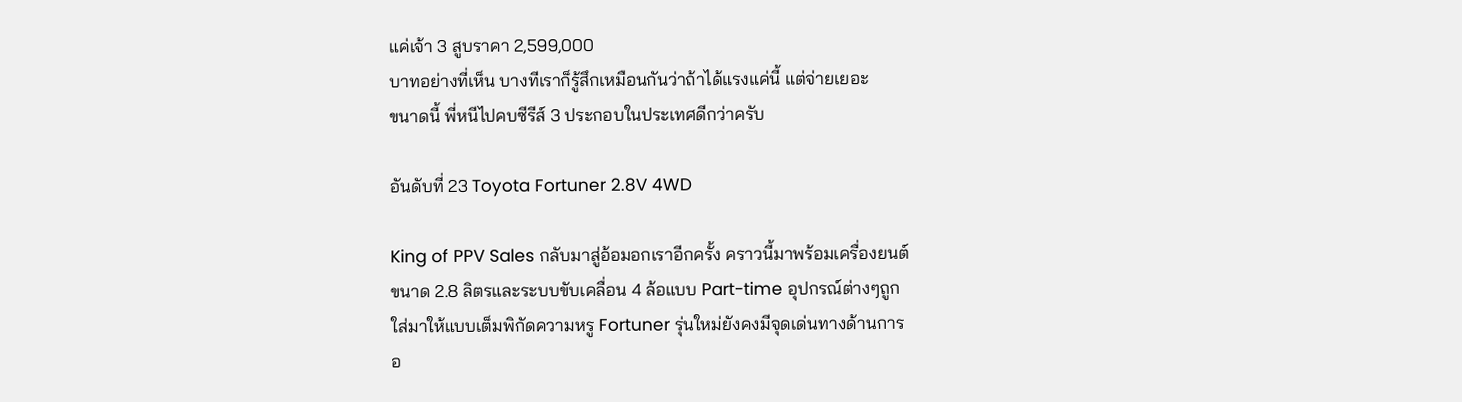แค่เจ้า 3 สูบราคา 2,599,000
บาทอย่างที่เห็น บางทีเราก็รู้สึกเหมือนกันว่าถ้าได้แรงแค่นี้ แต่จ่ายเยอะ
ขนาดนี้ พี่หนีไปคบซีรีส์ 3 ประกอบในประเทศดีกว่าครับ

อันดับที่ 23 Toyota Fortuner 2.8V 4WD

King of PPV Sales กลับมาสู่อ้อมอกเราอีกครั้ง คราวนี้มาพร้อมเครื่องยนต์
ขนาด 2.8 ลิตรและระบบขับเคลื่อน 4 ล้อแบบ Part-time อุปกรณ์ต่างๆถูก
ใส่มาให้แบบเต็มพิกัดความหรู Fortuner รุ่นใหม่ยังคงมีจุดเด่นทางด้านการ
อ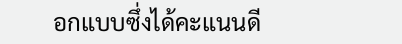อกแบบซึ่งได้คะแนนดี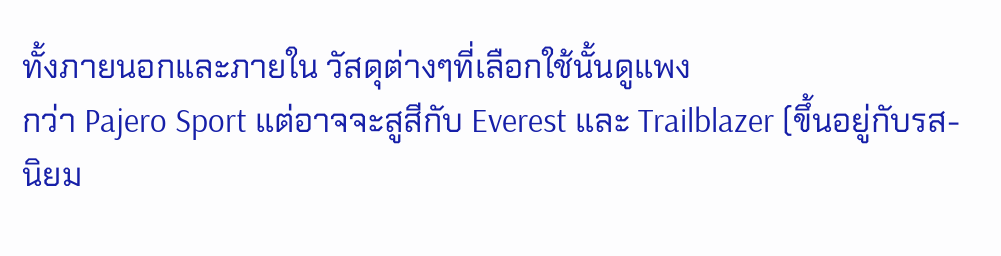ทั้งภายนอกและภายใน วัสดุต่างๆที่เลือกใช้นั้นดูแพง
กว่า Pajero Sport แต่อาจจะสูสีกับ Everest และ Trailblazer (ขึ้นอยู่กับรส-
นิยม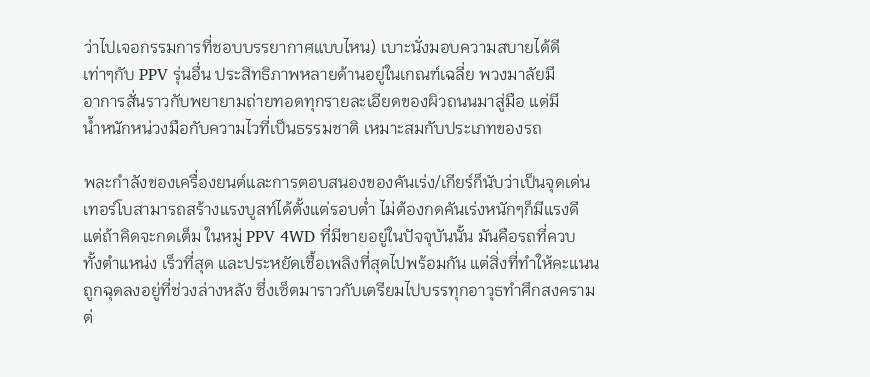ว่าไปเจอกรรมการที่ชอบบรรยากาศแบบไหน) เบาะนั่งมอบความสบายได้ดี
เท่าๆกับ PPV รุ่นอื่น ประสิทธิภาพหลายด้านอยู่ในเกณฑ์เฉลี่ย พวงมาลัยมี
อาการสั่นราวกับพยายามถ่ายทอดทุกรายละเอียดของผิวถนนมาสู่มือ แต่มี
น้ำหนักหน่วงมือกับความไวที่เป็นธรรมชาติ เหมาะสมกับประเภทของรถ

พละกำลังของเครื่องยนต์และการตอบสนองของคันเร่ง/เกียร์ก็นับว่าเป็นจุดเด่น
เทอร์โบสามารถสร้างแรงบูสท์ได้ตั้งแต่รอบต่ำ ไม่ต้องกดคันเร่งหนักๆก็มีแรงดี
แต่ถ้าคิดจะกดเต็ม ในหมู่ PPV 4WD ที่มีขายอยู่ในปัจจุบันนั้น มันคือรถที่ควบ
ทั้งตำแหน่ง เร็วที่สุด และประหยัดเชื้อเพลิงที่สุดไปพร้อมกัน แต่สิ่งที่ทำให้คะแนน
ถูกฉุดลงอยู่ที่ช่วงล่างหลัง ซึ่งเซ็ตมาราวกับเตรียมไปบรรทุกอาวุธทำศึกสงคราม
ต่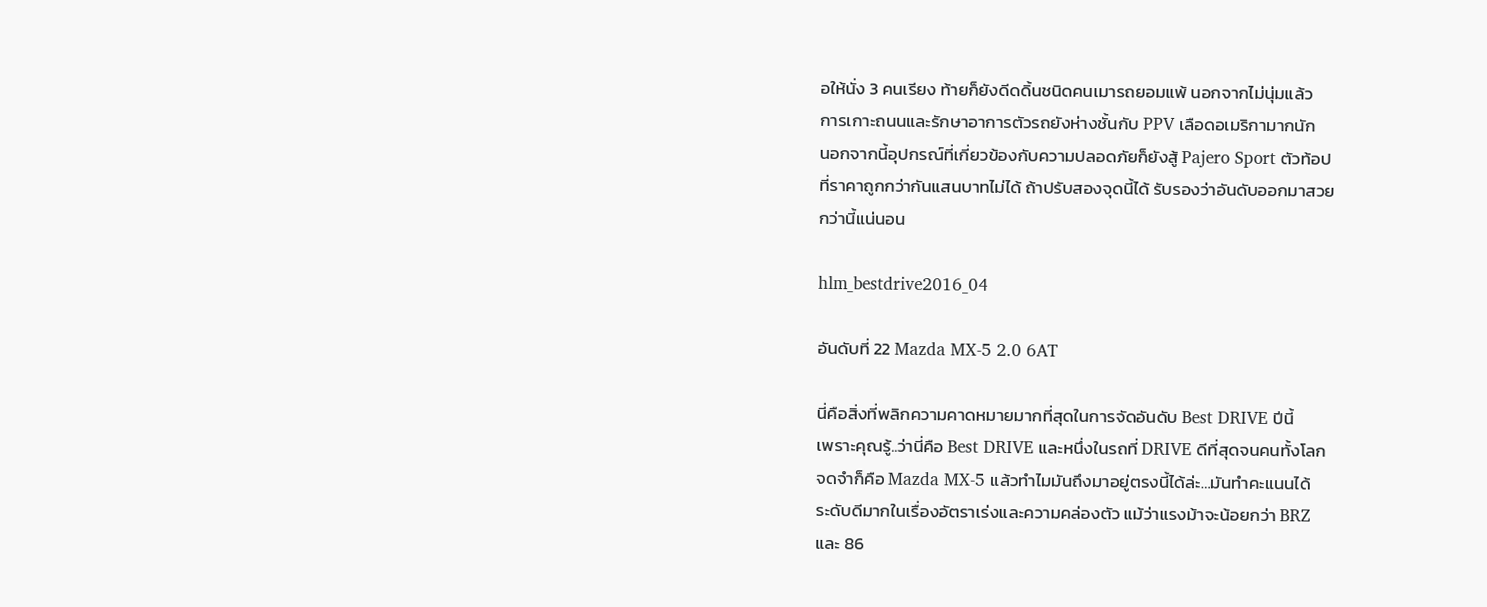อให้นั่ง 3 คนเรียง ท้ายก็ยังดีดดิ้นชนิดคนเมารถยอมแพ้ นอกจากไม่นุ่มแล้ว
การเกาะถนนและรักษาอาการตัวรถยังห่างชั้นกับ PPV เลือดอเมริกามากนัก
นอกจากนี้อุปกรณ์ที่เกี่ยวข้องกับความปลอดภัยก็ยังสู้ Pajero Sport ตัวท้อป
ที่ราคาถูกกว่ากันแสนบาทไม่ได้ ถ้าปรับสองจุดนี้ได้ รับรองว่าอันดับออกมาสวย
กว่านี้แน่นอน

hlm_bestdrive2016_04

อันดับที่ 22 Mazda MX-5 2.0 6AT

นี่คือสิ่งที่พลิกความคาดหมายมากที่สุดในการจัดอันดับ Best DRIVE ปีนี้
เพราะคุณรู้..ว่านี่คือ Best DRIVE และหนึ่งในรถที่ DRIVE ดีที่สุดจนคนทั้งโลก
จดจำก็คือ Mazda MX-5 แล้วทำไมมันถึงมาอยู่ตรงนี้ได้ล่ะ…มันทำคะแนนได้
ระดับดีมากในเรื่องอัตราเร่งและความคล่องตัว แม้ว่าแรงม้าจะน้อยกว่า BRZ
และ 86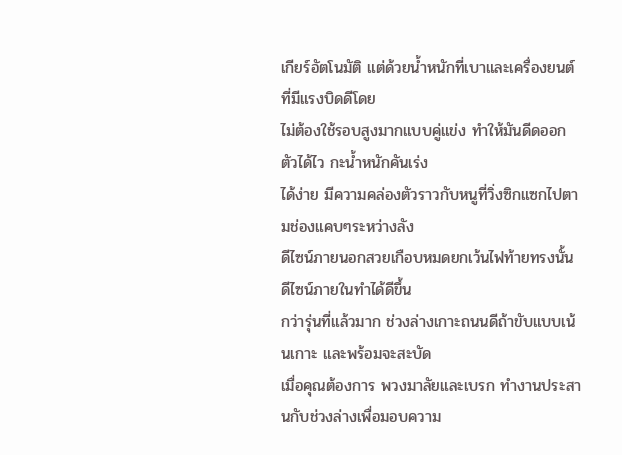เกียร์อัตโนมัติ แต่ด้วยน้ำหนักที่เบาและเครื่องยนต์ที่มีแรงบิดดีโดย
ไม่ต้องใช้รอบสูงมากแบบคู่แข่ง ทำให้มันดีดออกตัวได้ไว กะน้ำหนักคันเร่ง
ได้ง่าย มีความคล่องตัวราวกับหนูที่วิ่งซิกแซกไปตามช่องแคบๆระหว่างลัง
ดีไซน์ภายนอกสวยเกือบหมดยกเว้นไฟท้ายทรงนั้น ดีไซน์ภายในทำได้ดีขึ้น
กว่ารุ่นที่แล้วมาก ช่วงล่างเกาะถนนดีถ้าขับแบบเน้นเกาะ และพร้อมจะสะบัด
เมื่อคุณต้องการ พวงมาลัยและเบรก ทำงานประสานกับช่วงล่างเพื่อมอบความ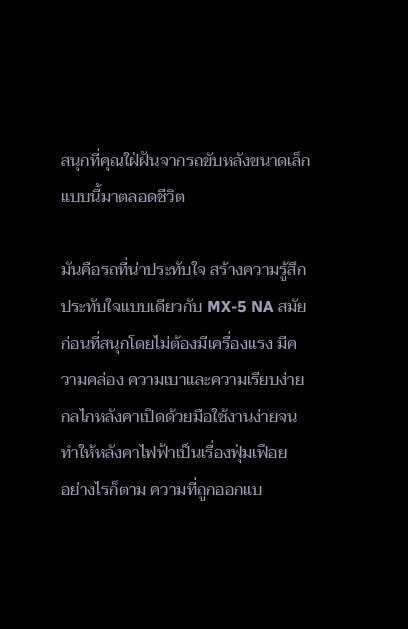สนุกที่คุณใฝ่ฝันจากรถขับหลังขนาดเล็กแบบนี้มาตลอดชีวิต

มันคือรถที่น่าประทับใจ สร้างความรู้สึกประทับใจแบบเดียวกับ MX-5 NA สมัย
ก่อนที่สนุกโดยไม่ต้องมีเครื่องแรง มีความคล่อง ความเบาและความเรียบง่าย
กลไกหลังคาเปิดด้วยมือใช้งานง่ายจนทำให้หลังคาไฟฟ้าเป็นเรื่องฟุ่มเฟือย
อย่างไรก็ตาม ความที่ถูกออกแบ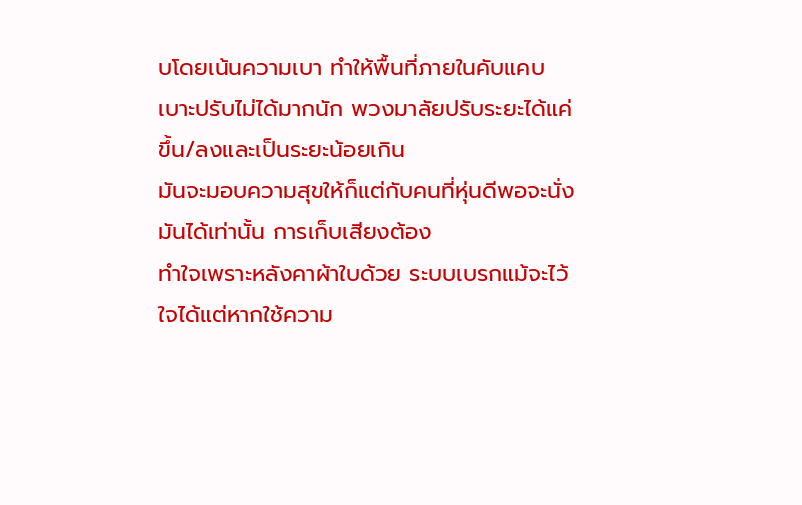บโดยเน้นความเบา ทำให้พื้นที่ภายในคับแคบ
เบาะปรับไม่ได้มากนัก พวงมาลัยปรับระยะได้แค่ขึ้น/ลงและเป็นระยะน้อยเกิน
มันจะมอบความสุขให้ก็แต่กับคนที่หุ่นดีพอจะนั่งมันได้เท่านั้น การเก็บเสียงต้อง
ทำใจเพราะหลังคาผ้าใบด้วย ระบบเบรกแม้จะไว้ใจได้แต่หากใช้ความ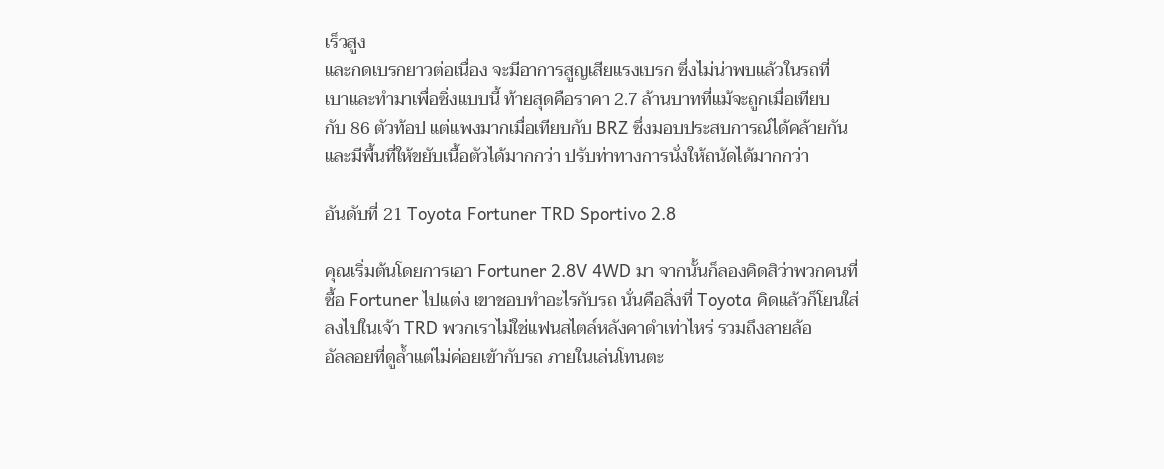เร็วสูง
และกดเบรกยาวต่อเนื่อง จะมีอาการสูญเสียแรงเบรก ซึ่งไม่น่าพบแล้วในรถที่
เบาและทำมาเพื่อซิ่งแบบนี้ ท้ายสุดคือราคา 2.7 ล้านบาทที่แม้จะถูกเมื่อเทียบ
กับ 86 ตัวท้อป แต่แพงมากเมื่อเทียบกับ BRZ ซึ่งมอบประสบการณ์ได้คล้ายกัน
และมีพื้นที่ให้ขยับเนื้อตัวได้มากกว่า ปรับท่าทางการนั่งให้ถนัดได้มากกว่า

อันดับที่ 21 Toyota Fortuner TRD Sportivo 2.8

คุณเริ่มต้นโดยการเอา Fortuner 2.8V 4WD มา จากนั้นก็ลองคิดสิว่าพวกคนที่
ซื้อ Fortuner ไปแต่ง เขาชอบทำอะไรกับรถ นั่นคือสิ่งที่ Toyota คิดแล้วก็โยนใส่
ลงไปในเจ้า TRD พวกเราไม่ใช่แฟนสไตล์หลังคาดำเท่าไหร่ รวมถึงลายล้อ
อัลลอยที่ดูล้ำแต่ไม่ค่อยเข้ากับรถ ภายในเล่นโทนตะ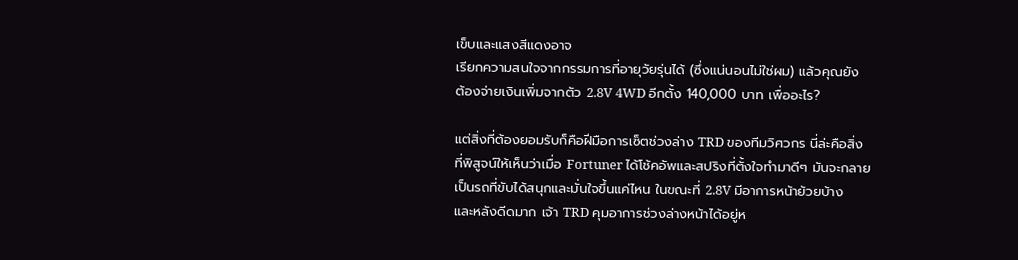เข็บและแสงสีแดงอาจ
เรียกความสนใจจากกรรมการที่อายุวัยรุ่นได้ (ซึ่งแน่นอนไม่ใช่ผม) แล้วคุณยัง
ต้องจ่ายเงินเพิ่มจากตัว 2.8V 4WD อีกตั้ง 140,000 บาท เพื่ออะไร?

แต่สิ่งที่ต้องยอมรับก็คือฝีมือการเซ็ตช่วงล่าง TRD ของทีมวิศวกร นี่ล่ะคือสิ่ง
ที่พิสูจน์ให้เห็นว่าเมื่อ Fortuner ได้โช้คอัพและสปริงที่ตั้งใจทำมาดีๆ มันจะกลาย
เป็นรถที่ขับได้สนุกและมั่นใจขึ้นแค่ไหน ในขณะที่ 2.8V มีอาการหน้าย้วยบ้าง
และหลังดีดมาก เจ้า TRD คุมอาการช่วงล่างหน้าได้อยู่ห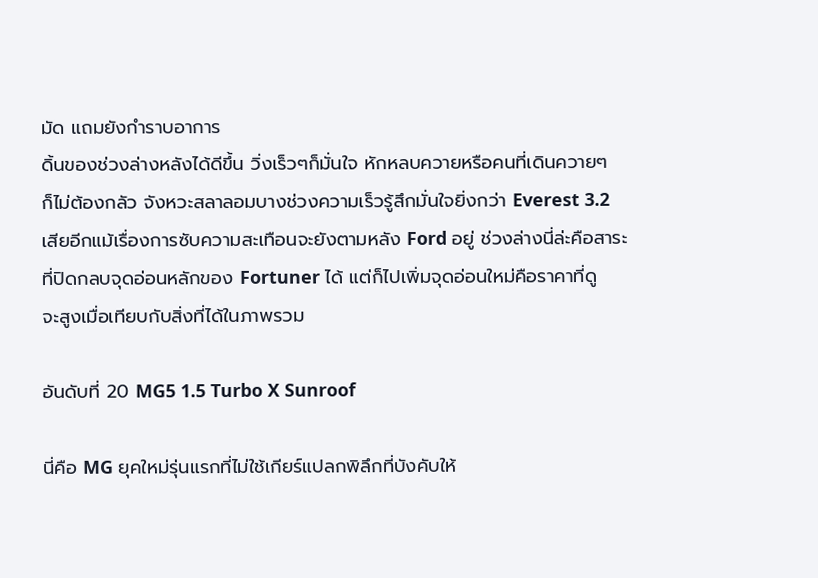มัด แถมยังกำราบอาการ
ดิ้นของช่วงล่างหลังได้ดีขึ้น วิ่งเร็วๆก็มั่นใจ หักหลบควายหรือคนที่เดินควายๆ
ก็ไม่ต้องกลัว จังหวะสลาลอมบางช่วงความเร็วรู้สึกมั่นใจยิ่งกว่า Everest 3.2
เสียอีกแม้เรื่องการซับความสะเทือนจะยังตามหลัง Ford อยู่ ช่วงล่างนี่ล่ะคือสาระ
ที่ปิดกลบจุดอ่อนหลักของ Fortuner ได้ แต่ก็ไปเพิ่มจุดอ่อนใหม่คือราคาที่ดู
จะสูงเมื่อเทียบกับสิ่งที่ได้ในภาพรวม

อันดับที่ 20 MG5 1.5 Turbo X Sunroof

นี่คือ MG ยุคใหม่รุ่นแรกที่ไม่ใช้เกียร์แปลกพิลึกที่บังคับให้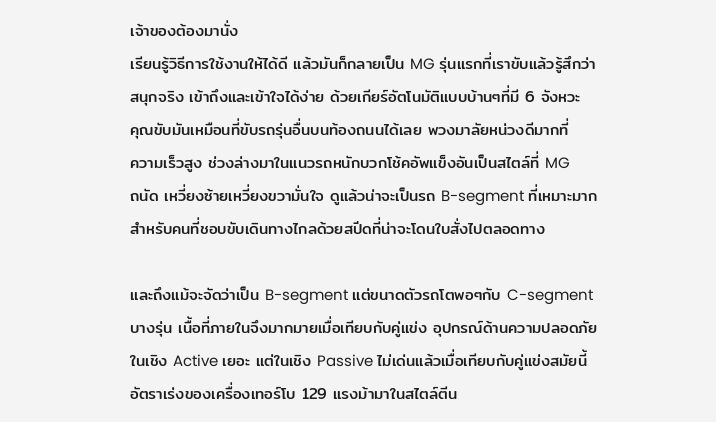เจ้าของต้องมานั่ง
เรียนรู้วิธีการใช้งานให้ได้ดี แล้วมันก็กลายเป็น MG รุ่นแรกที่เราขับแล้วรู้สึกว่า
สนุกจริง เข้าถึงและเข้าใจได้ง่าย ด้วยเกียร์อัตโนมัติแบบบ้านๆที่มี 6 จังหวะ
คุณขับมันเหมือนที่ขับรถรุ่นอื่นบนท้องถนนได้เลย พวงมาลัยหน่วงดีมากที่
ความเร็วสูง ช่วงล่างมาในแนวรถหนักบวกโช้คอัพแข็งอันเป็นสไตล์ที่ MG
ถนัด เหวี่ยงซ้ายเหวี่ยงขวามั่นใจ ดูแล้วน่าจะเป็นรถ B-segment ที่เหมาะมาก
สำหรับคนที่ชอบขับเดินทางไกลด้วยสปีดที่น่าจะโดนใบสั่งไปตลอดทาง

และถึงแม้จะจัดว่าเป็น B-segment แต่ขนาดตัวรถโตพอๆกับ C-segment
บางรุ่น เนื้อที่ภายในจึงมากมายเมื่อเทียบกับคู่แข่ง อุปกรณ์ด้านความปลอดภัย
ในเชิง Active เยอะ แต่ในเชิง Passive ไม่เด่นแล้วเมื่อเทียบกับคู่แข่งสมัยนี้
อัตราเร่งของเครื่องเทอร์โบ 129 แรงม้ามาในสไตล์ตีน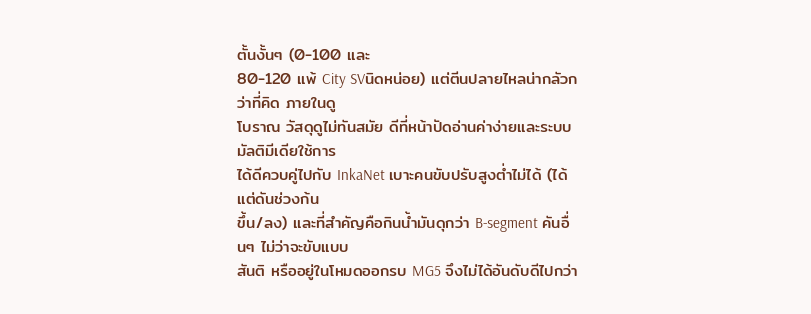ตั้นงั้นๆ (0-100 และ
80-120 แพ้ City SVนิดหน่อย) แต่ตีนปลายไหลน่ากลัวกว่าที่คิด ภายในดู
โบราณ วัสดุดูไม่ทันสมัย ดีที่หน้าปัดอ่านค่าง่ายและระบบมัลติมีเดียใช้การ
ได้ดีควบคู่ไปกับ InkaNet เบาะคนขับปรับสูงต่ำไม่ได้ (ได้แต่ดันช่วงก้น
ขึ้น/ลง) และที่สำคัญคือกินน้ำมันดุกว่า B-segment คันอื่นๆ ไม่ว่าจะขับแบบ
สันติ หรืออยู่ในโหมดออกรบ MG5 จึงไม่ได้อันดับดีไปกว่า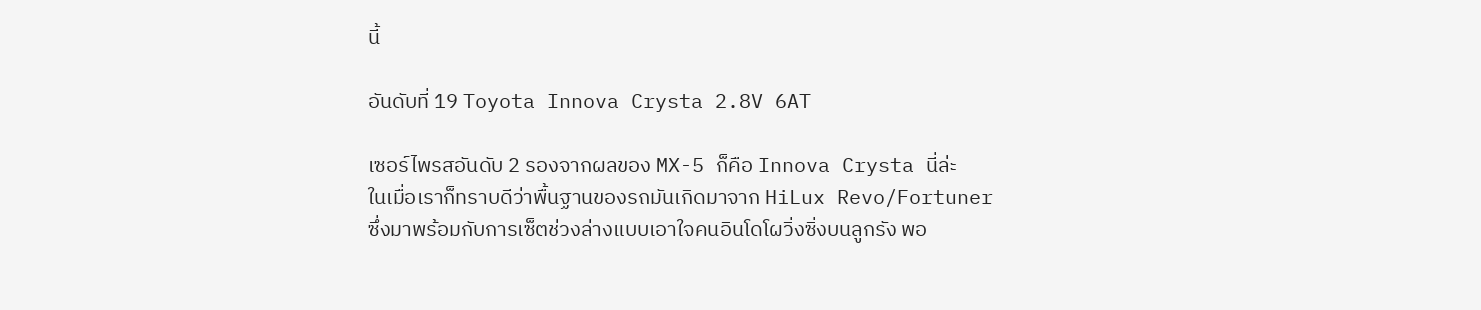นี้

อันดับที่ 19 Toyota Innova Crysta 2.8V 6AT

เซอร์ไพรสอันดับ 2 รองจากผลของ MX-5 ก็คือ Innova Crysta นี่ล่ะ
ในเมื่อเราก็ทราบดีว่าพื้นฐานของรถมันเกิดมาจาก HiLux Revo/Fortuner
ซึ่งมาพร้อมกับการเซ็ตช่วงล่างแบบเอาใจคนอินโดโผวิ่งซิ่งบนลูกรัง พอ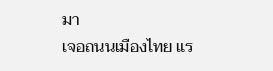มา
เจอถนนเมืองไทย แร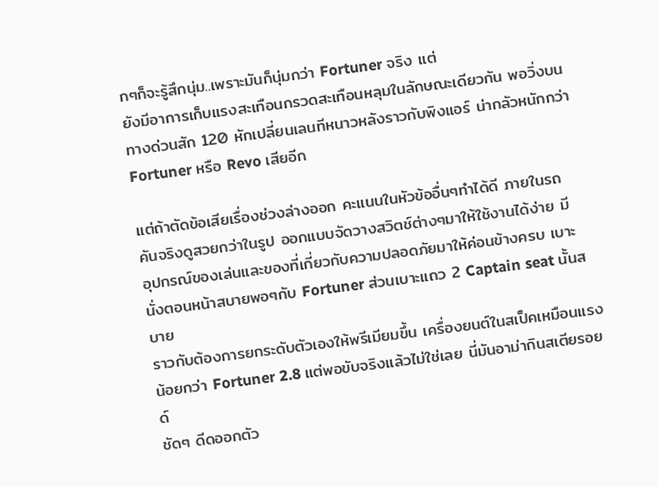กๆก็จะรู้สึกนุ่ม..เพราะมันก็นุ่มกว่า Fortuner จริง แต่
ยังมีอาการเก็บแรงสะเทือนกรวดสะเทือนหลุมในลักษณะเดียวกัน พอวิ่งบน
ทางด่วนสัก 120 หักเปลี่ยนเลนทีหนาวหลังราวกับพิงแอร์ น่ากลัวหนักกว่า
Fortuner หรือ Revo เสียอีก

แต่ถ้าตัดข้อเสียเรื่องช่วงล่างออก คะแนนในหัวข้ออื่นๆทำได้ดี ภายในรถ
คันจริงดูสวยกว่าในรูป ออกแบบจัดวางสวิตช์ต่างๆมาให้ใช้งานได้ง่าย มี
อุปกรณ์ของเล่นและของที่เกี่ยวกับความปลอดภัยมาให้ค่อนข้างครบ เบาะ
นั่งตอนหน้าสบายพอๆกับ Fortuner ส่วนเบาะแถว 2 Captain seat นั้นสบาย
ราวกับต้องการยกระดับตัวเองให้พรีเมียมขึ้น เครื่องยนต์ในสเป็คเหมือนแรง
น้อยกว่า Fortuner 2.8 แต่พอขับจริงแล้วไม่ใช่เลย นี่มันอาม่ากินสเตียรอยด์
ชัดๆ ดีดออกตัว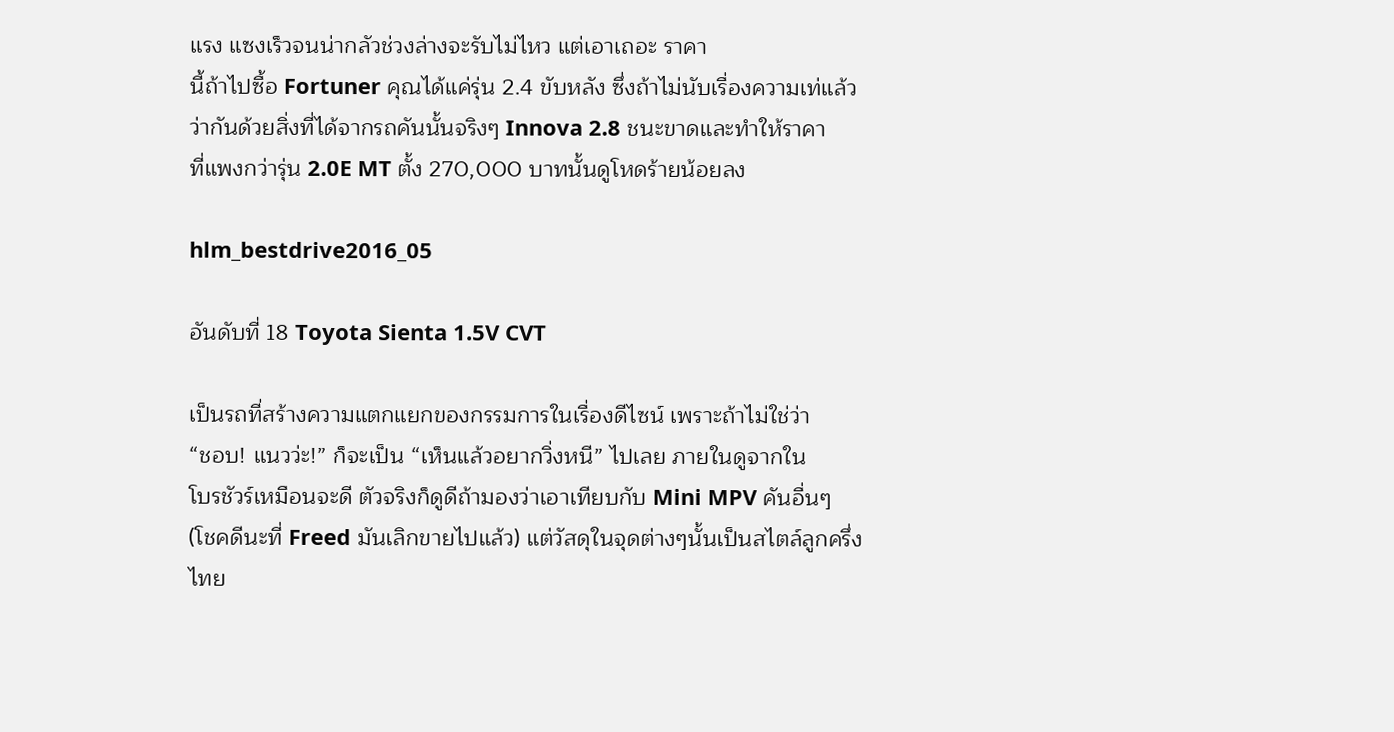แรง แซงเร็วจนน่ากลัวช่วงล่างจะรับไม่ไหว แต่เอาเถอะ ราคา
นี้ถ้าไปซื้อ Fortuner คุณได้แค่รุ่น 2.4 ขับหลัง ซึ่งถ้าไม่นับเรื่องความเท่แล้ว
ว่ากันด้วยสิ่งที่ได้จากรถคันนั้นจริงๆ Innova 2.8 ชนะขาดและทำให้ราคา
ที่แพงกว่ารุ่น 2.0E MT ตั้ง 270,000 บาทนั้นดูโหดร้ายน้อยลง

hlm_bestdrive2016_05

อันดับที่ 18 Toyota Sienta 1.5V CVT

เป็นรถที่สร้างความแตกแยกของกรรมการในเรื่องดีไซน์ เพราะถ้าไม่ใช่ว่า
“ชอบ! แนวว่ะ!” ก็จะเป็น “เห็นแล้วอยากวิ่งหนี” ไปเลย ภายในดูจากใน
โบรชัวร์เหมือนจะดี ตัวจริงก็ดูดีถ้ามองว่าเอาเทียบกับ Mini MPV คันอื่นๆ
(โชคดีนะที่ Freed มันเลิกขายไปแล้ว) แต่วัสดุในจุดต่างๆนั้นเป็นสไตล์ลูกครึ่ง
ไทย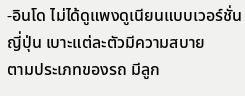-อินโด ไม่ได้ดูแพงดูเนียนแบบเวอร์ชั่นญี่ปุ่น เบาะแต่ละตัวมีความสบาย
ตามประเภทของรถ มีลูก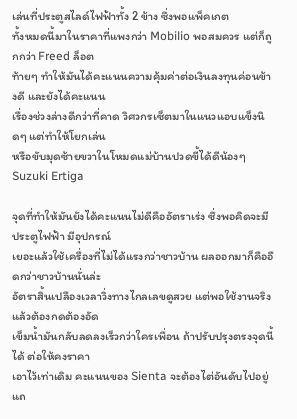เล่นที่ประตูสไลด์ไฟฟ้าทั้ง 2 ข้าง ซึ่งพอแพ็คเกต
ทั้งหมดนี้มาในราคาที่แพงกว่า Mobilio พอสมควร แต่ก็ถูกกว่า Freed ล็อต
ท้ายๆ ทำให้มันได้คะแนนความคุ้มค่าต่อเงินลงทุนค่อนข้างดี และยังได้คะแนน
เรื่องช่วงล่างดีกว่าที่คาด วิศวกรเซ็ตมาในแนวแอบแข็งนิดๆ แต่ทำให้โยกเล่น
หรือขับมุดซ้ายขวาในโหมดแม่บ้านปวดขี้ได้ดีน้องๆ Suzuki Ertiga

จุดที่ทำให้มันยังได้คะแนนไม่ดีคืออัตราเร่ง ซึ่งพอคิดจะมีประตูไฟฟ้า มีอุปกรณ์
เยอะแล้วใช้เครื่องที่ไม่ได้แรงกว่าชาวบ้าน ผลออกมาก็คืออืดกว่าชาวบ้านนั่นล่ะ
อัตราสิ้นเปลืองเวลาวิ่งทางไกลเลขดูสวย แต่พอใช้งานจริงแล้วต้องกดต้องอัด
เข็มน้ำมันกลับลดลงเร็วกว่าใครเพื่อน ถ้าปรับปรุงตรงจุดนี้ได้ ต่อให้คงราคา
เอาไว้เท่าเดิม คะแนนของ Sienta จะต้องไต่อันดับไปอยู่แถ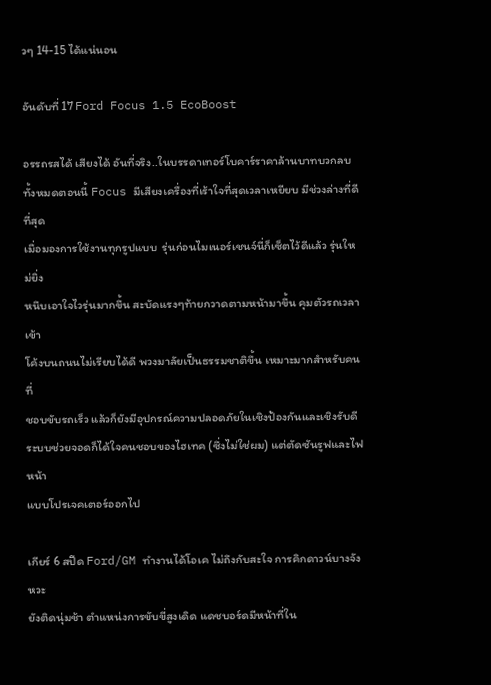วๆ 14-15 ได้แน่นอน

อันดับที่ 17 Ford Focus 1.5 EcoBoost

อรรถรสได้ เสียงได้ อันที่จริง..ในบรรดาเทอร์โบคาร์ราคาล้านบาทบวกลบ
ทั้งหมดตอนนี้ Focus มีเสียงเครื่องที่เร้าใจที่สุดเวลาเหยียบ มีช่วงล่างที่ดีที่สุด
เมื่อมองการใช้งานทุกรูปแบบ  รุ่นก่อนไมเนอร์เชนจ์นี่ก็เซ็ตไว้ดีแล้ว รุ่นใหม่ยิ่ง
หนึบเอาใจไวรุ่นมากขึ้น สะบัดแรงๆท้ายกวาดตามหน้ามาขึ้น คุมตัวรถเวลาเข้า
โค้งบนถนนไม่เรียบได้ดี พวงมาลัยเป็นธรรมชาติขึ้น เหมาะมากสำหรับคนที่
ชอบขับรถเร็ว แล้วก็ยังมีอุปกรณ์ความปลอดภัยในเชิงป้องกันและเชิงรับดี
ระบบช่วยจอดก็ได้ใจคนชอบของไฮเทค (ซึ่งไม่ใช่ผม) แต่ตัดซันรูฟและไฟหน้า
แบบโปรเจคเตอร์ออกไป

เกียร์ 6 สปีด Ford/GM ทำงานได้โอเค ไม่ถึงกับสะใจ การคิกดาวน์บางจังหวะ
ยังติดนุ่มช้า ตำแหน่งการขับขี่สูงเดิด แดชบอร์ดมีหน้าที่ใน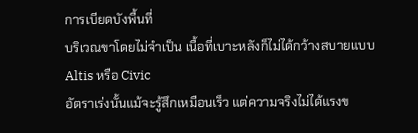การเบียดบังพื้นที่
บริเวณขาโดยไม่จำเป็น เนื้อที่เบาะหลังก็ไม่ได้กว้างสบายแบบ Altis หรือ Civic
อัตราเร่งนั้นแม้จะรู้สึกเหมือนเร็ว แต่ความจริงไม่ได้แรงข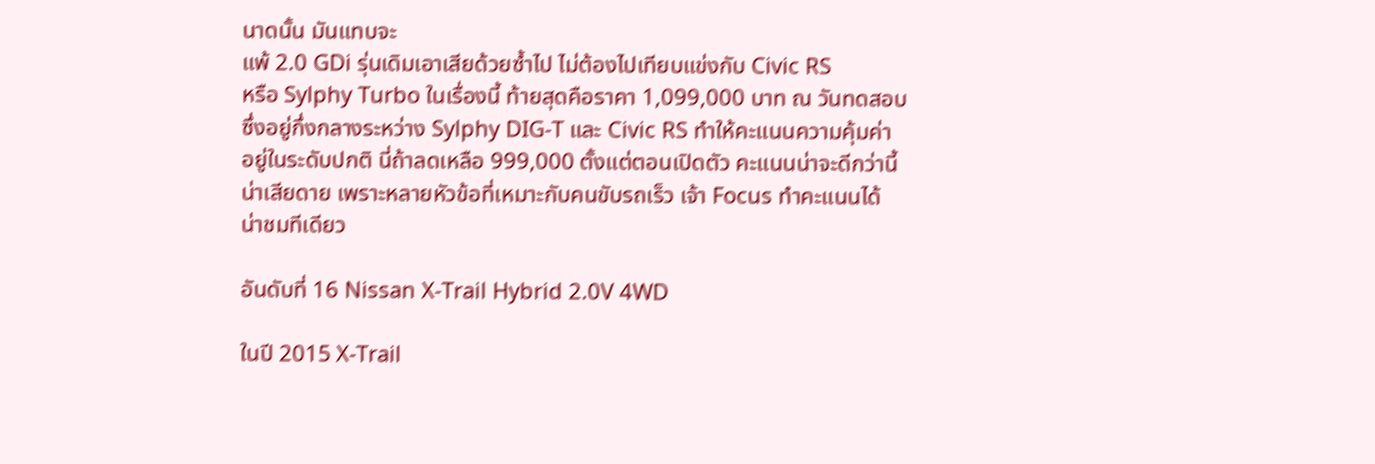นาดนั้น มันแทบจะ
แพ้ 2.0 GDi รุ่นเดิมเอาเสียด้วยซ้ำไป ไม่ต้องไปเทียบแข่งกับ Civic RS
หรือ Sylphy Turbo ในเรื่องนี้ ท้ายสุดคือราคา 1,099,000 บาท ณ วันทดสอบ
ซึ่งอยู่กึ่งกลางระหว่าง Sylphy DIG-T และ Civic RS ทำให้คะแนนความคุ้มค่า
อยู่ในระดับปกติ นี่ถ้าลดเหลือ 999,000 ตั้งแต่ตอนเปิดตัว คะแนนน่าจะดีกว่านี้
น่าเสียดาย เพราะหลายหัวข้อที่เหมาะกับคนขับรถเร็ว เจ้า Focus ทำคะแนนได้
น่าชมทีเดียว

อันดับที่ 16 Nissan X-Trail Hybrid 2.0V 4WD

ในปี 2015 X-Trail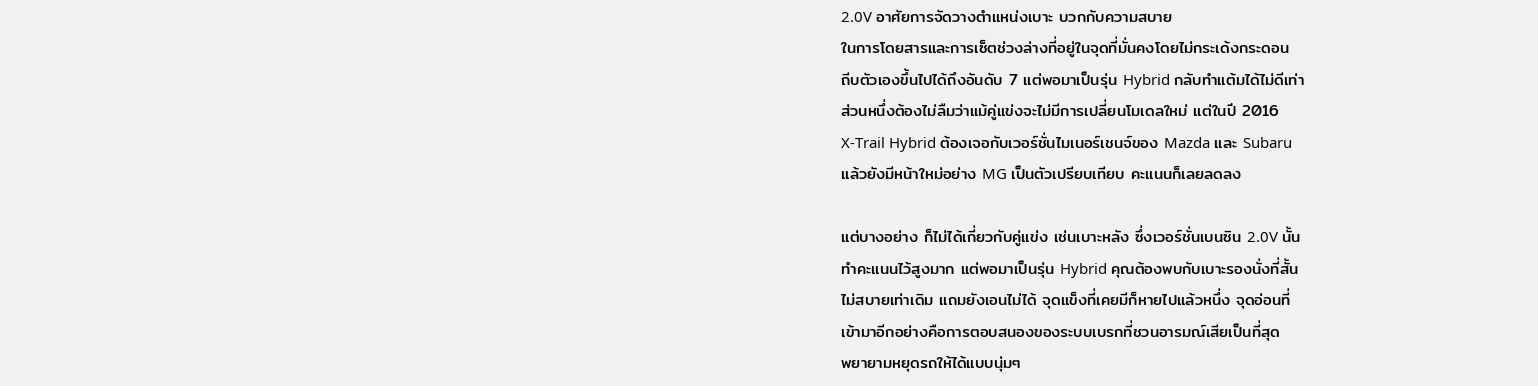2.0V อาศัยการจัดวางตำแหน่งเบาะ บวกกับความสบาย
ในการโดยสารและการเซ็ตช่วงล่างที่อยู่ในจุดที่มั่นคงโดยไม่กระเด้งกระดอน
ถีบตัวเองขึ้นไปได้ถึงอันดับ 7 แต่พอมาเป็นรุ่น Hybrid กลับทำแต้มได้ไม่ดีเท่า
ส่วนหนึ่งต้องไม่ลืมว่าแม้คู่แข่งจะไม่มีการเปลี่ยนโมเดลใหม่ แต่ในปี 2016
X-Trail Hybrid ต้องเจอกับเวอร์ชั่นไมเนอร์เชนจ์ของ Mazda และ Subaru
แล้วยังมีหน้าใหม่อย่าง MG เป็นตัวเปรียบเทียบ คะแนนก็เลยลดลง

แต่บางอย่าง ก็ไม่ได้เกี่ยวกับคู่แข่ง เช่นเบาะหลัง ซึ่งเวอร์ชั่นเบนซิน 2.0V นั้น
ทำคะแนนไว้สูงมาก แต่พอมาเป็นรุ่น Hybrid คุณต้องพบกับเบาะรองนั่งที่สั้น
ไม่สบายเท่าเดิม แถมยังเอนไม่ได้ จุดแข็งที่เคยมีก็หายไปแล้วหนึ่ง จุดอ่อนที่
เข้ามาอีกอย่างคือการตอบสนองของระบบเบรกที่ชวนอารมณ์เสียเป็นที่สุด
พยายามหยุดรถให้ได้แบบนุ่มๆ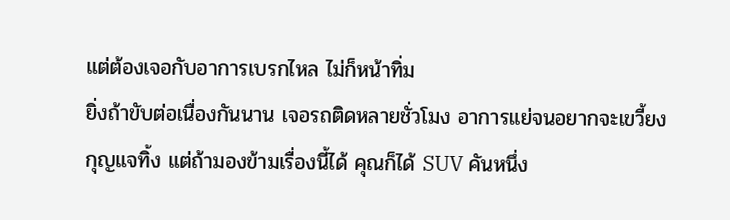แต่ต้องเจอกับอาการเบรกไหล ไม่ก็หน้าทิ่ม
ยิ่งถ้าขับต่อเนื่องกันนาน เจอรถติดหลายชั่วโมง อาการแย่จนอยากจะเขวี้ยง
กุญแจทิ้ง แต่ถ้ามองข้ามเรื่องนี้ได้ คุณก็ได้ SUV คันหนึ่ง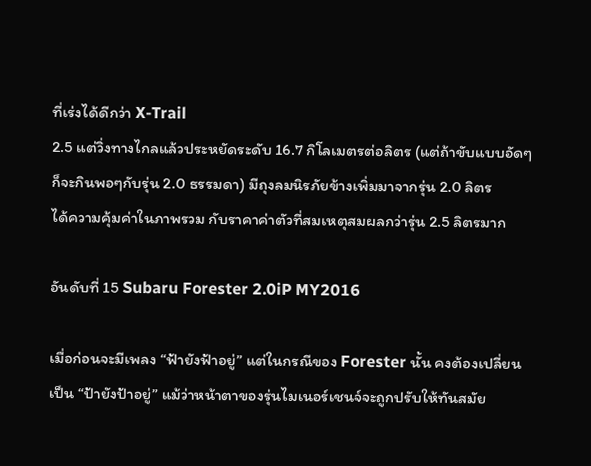ที่เร่งได้ดีกว่า X-Trail
2.5 แต่วิ่งทางไกลแล้วประหยัดระดับ 16.7 กิโลเมตรต่อลิตร (แต่ถ้าขับแบบอัดๆ
ก็จะกินพอๆกับรุ่น 2.0 ธรรมดา) มีถุงลมนิรภัยข้างเพิ่มมาจากรุ่น 2.0 ลิตร
ได้ความคุ้มค่าในภาพรวม กับราคาค่าตัวที่สมเหตุสมผลกว่ารุ่น 2.5 ลิตรมาก

อันดับที่ 15 Subaru Forester 2.0iP MY2016

เมื่อก่อนจะมีเพลง “ฟ้ายังฟ้าอยู่” แต่ในกรณีของ Forester นั้น คงต้องเปลี่ยน
เป็น “ป้ายังป้าอยู่” แม้ว่าหน้าตาของรุ่นไมเนอร์เชนจ์จะถูกปรับให้ทันสมัย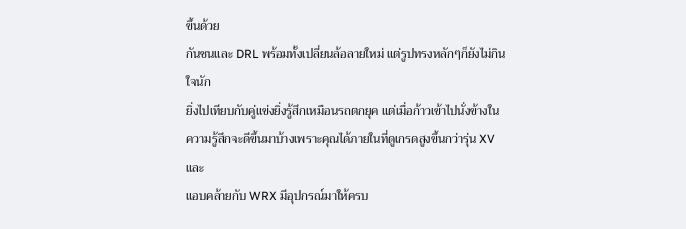ขึ้นด้วย
กันชนและ DRL พร้อมทั้งเปลี่ยนล้อลายใหม่ แต่รูปทรงหลักๆก็ยังไม่กินใจนัก
ยิ่งไปเทียบกับคู่แข่งยิ่งรู้สึกเหมือนรถตกยุค แต่เมื่อก้าวเข้าไปนั่งข้างใน
ความรู้สึกจะดีขึ้นมาบ้างเพราะคุณได้ภายในที่ดูเกรดสูงขึ้นกว่ารุ่น XV และ
แอบคล้ายกับ WRX มีอุปกรณ์มาให้ครบ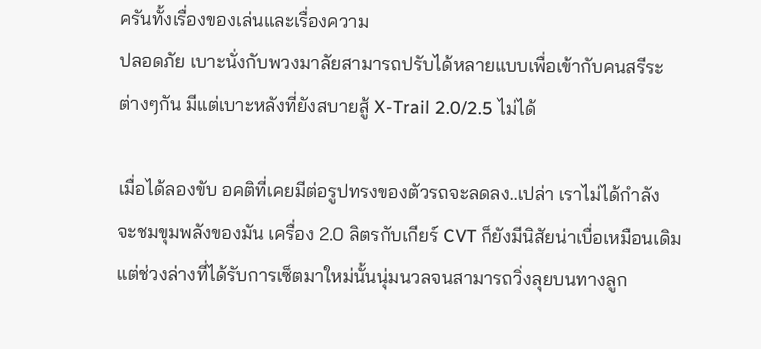ครันทั้งเรื่องของเล่นและเรื่องความ
ปลอดภัย เบาะนั่งกับพวงมาลัยสามารถปรับได้หลายแบบเพื่อเข้ากับคนสรีระ
ต่างๆกัน มีแต่เบาะหลังที่ยังสบายสู้ X-Trail 2.0/2.5 ไม่ได้

เมื่อได้ลองขับ อคติที่เคยมีต่อรูปทรงของตัวรถจะลดลง..เปล่า เราไม่ได้กำลัง
จะชมขุมพลังของมัน เครื่อง 2.0 ลิตรกับเกียร์ CVT ก็ยังมีนิสัยน่าเบื่อเหมือนเดิม
แต่ช่วงล่างที่ได้รับการเซ็ตมาใหม่นั้นนุ่มนวลจนสามารถวิ่งลุยบนทางลูก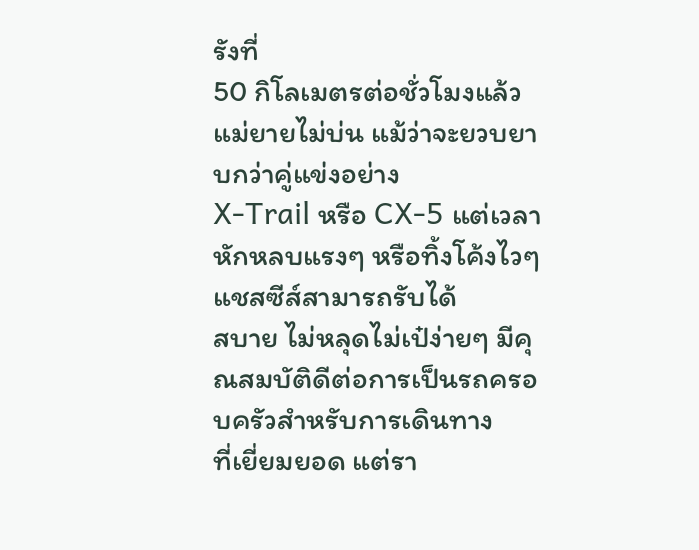รังที่
50 กิโลเมตรต่อชั่วโมงแล้วแม่ยายไม่บ่น แม้ว่าจะยวบยาบกว่าคู่แข่งอย่าง
X-Trail หรือ CX-5 แต่เวลาหักหลบแรงๆ หรือทิ้งโค้งไวๆ แชสซีส์สามารถรับได้
สบาย ไม่หลุดไม่เป๋ง่ายๆ มีคุณสมบัติดีต่อการเป็นรถครอบครัวสำหรับการเดินทาง
ที่เยี่ยมยอด แต่รา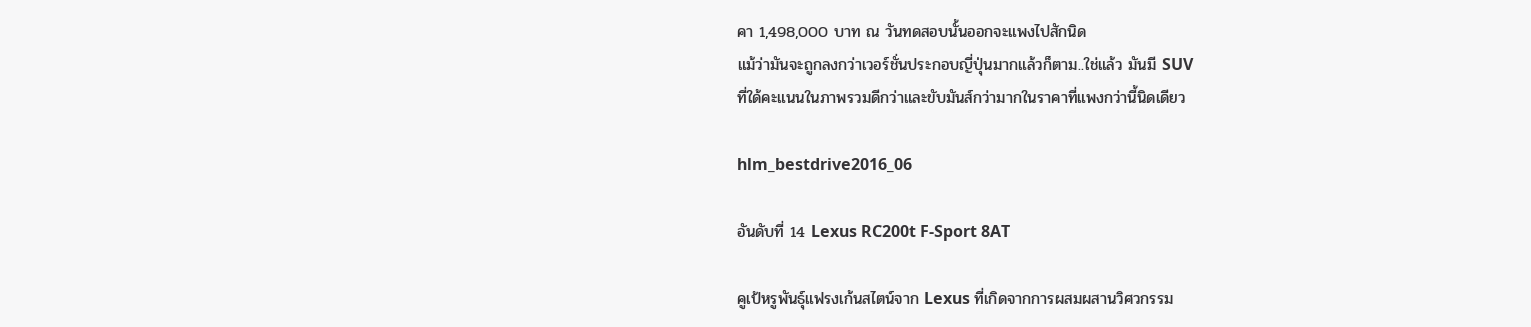คา 1,498,000 บาท ณ วันทดสอบนั้นออกจะแพงไปสักนิด
แม้ว่ามันจะถูกลงกว่าเวอร์ชั่นประกอบญี่ปุ่นมากแล้วก็ตาม..ใช่แล้ว มันมี SUV
ที่ใด้คะแนนในภาพรวมดีกว่าและขับมันส์กว่ามากในราคาที่แพงกว่านี้นิดเดียว

hlm_bestdrive2016_06

อันดับที่ 14 Lexus RC200t F-Sport 8AT

คูเป้หรูพันธุ์แฟรงเก้นสไตน์จาก Lexus ที่เกิดจากการผสมผสานวิศวกรรม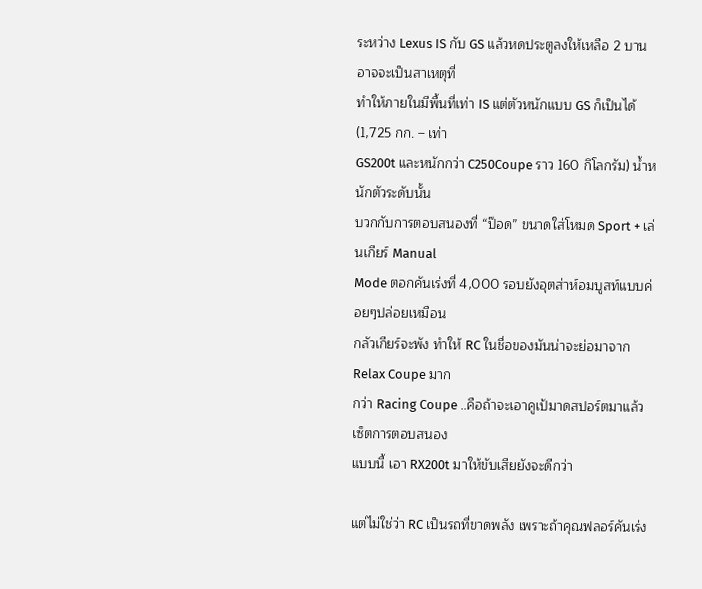ระหว่าง Lexus IS กับ GS แล้วหดประตูลงให้เหลือ 2 บาน อาจจะเป็นสาเหตุที่
ทำให้ภายในมีพื้นที่เท่า IS แต่ตัวหนักแบบ GS ก็เป็นได้ (1,725 กก. – เท่า
GS200t และหนักกว่า C250Coupe ราว 160 กิโลกรัม) น้ำหนักตัวระดับนั้น
บวกกับการตอบสนองที่ “ป๊อด” ขนาดใส่โหมด Sport + เล่นเกียร์ Manual
Mode ตอกคันเร่งที่ 4,000 รอบยังอุตส่าห์อมบูสท์แบบค่อยๆปล่อยเหมือน
กลัวเกียร์จะพัง ทำให้ RC ในชื่อของมันน่าจะย่อมาจาก Relax Coupe มาก
กว่า Racing Coupe ..คือถ้าจะเอาคูเป้มาดสปอร์ตมาแล้วเซ็ตการตอบสนอง
แบบนี้ เอา RX200t มาให้ขับเสียยังจะดีกว่า

แต่ไม่ใช่ว่า RC เป็นรถที่ขาดพลัง เพราะถ้าคุณฟลอร์คันเร่ง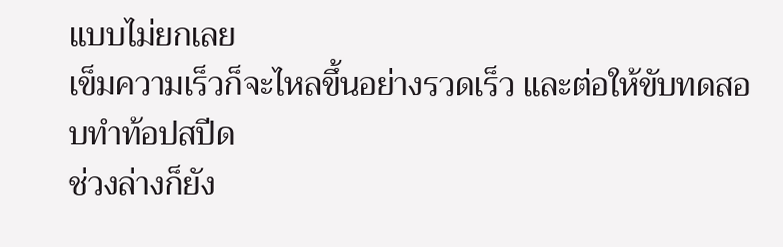แบบไม่ยกเลย
เข็มความเร็วก็จะไหลขึ้นอย่างรวดเร็ว และต่อให้ขับทดสอบทำท้อปสปีด
ช่วงล่างก็ยัง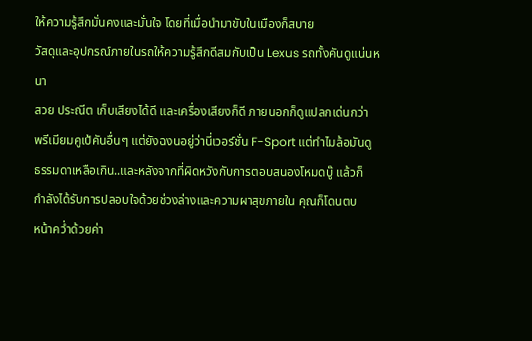ให้ความรู้สึกมั่นคงและมั่นใจ โดยที่เมื่อนำมาขับในเมืองก็สบาย
วัสดุและอุปกรณ์ภายในรถให้ความรู้สึกดีสมกับเป็น Lexus รถทั้งคันดูแน่นหนา
สวย ประณีต เก็บเสียงได้ดี และเครื่องเสียงก็ดี ภายนอกก็ดูแปลกเด่นกว่า
พรีเมียมคูเป้คันอื่นๆ แต่ยังฉงนอยู่ว่านี่เวอร์ชั่น F-Sport แต่ทำไมล้อมันดู
ธรรมดาเหลือเกิน..และหลังจากที่ผิดหวังกับการตอบสนองโหมดบู๊ แล้วก็
กำลังได้รับการปลอบใจด้วยช่วงล่างและความผาสุขภายใน คุณก็โดนตบ
หน้าคว่ำด้วยค่า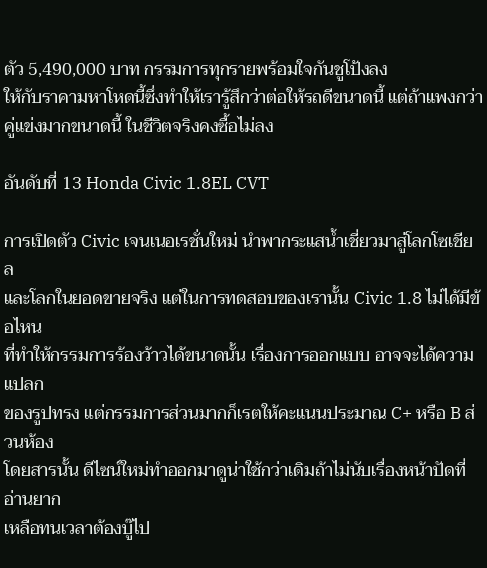ตัว 5,490,000 บาท กรรมการทุกรายพร้อมใจกันชูโป้งลง
ให้กับราคามหาโหดนี้ซึ่งทำให้เรารู้สึกว่าต่อให้รถดีขนาดนี้ แต่ถ้าแพงกว่า
คู่แข่งมากขนาดนี้ ในชีวิตจริงคงซื้อไม่ลง

อันดับที่ 13 Honda Civic 1.8EL CVT

การเปิดตัว Civic เจนเนอเรชั่นใหม่ นำพากระแสน้ำเชี่ยวมาสู่โลกโซเชียล
และโลกในยอดขายจริง แต่ในการทดสอบของเรานั้น Civic 1.8 ไม่ได้มีข้อไหน
ที่ทำให้กรรมการร้องว้าวได้ขนาดนั้น เรื่องการออกแบบ อาจจะได้ความแปลก
ของรูปทรง แต่กรรมการส่วนมากก็เรตให้คะแนนประมาณ C+ หรือ B ส่วนห้อง
โดยสารนั้น ดีไซน์ใหม่ทำออกมาดูน่าใช้กว่าเดิมถ้าไม่นับเรื่องหน้าปัดที่อ่านยาก
เหลือทนเวลาต้องบู๊ไป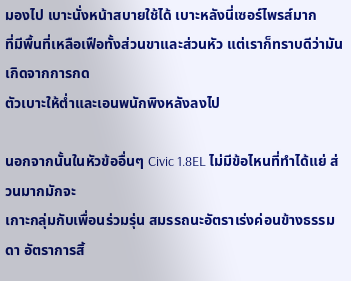มองไป เบาะนั่งหน้าสบายใช้ได้ เบาะหลังนี่เซอร์ไพรส์มาก
ที่มีพื้นที่เหลือเฟือทั้งส่วนขาและส่วนหัว แต่เราก็ทราบดีว่ามันเกิดจากการกด
ตัวเบาะให้ต่ำและเอนพนักพิงหลังลงไป

นอกจากนั้นในหัวข้ออื่นๆ Civic 1.8EL ไม่มีข้อไหนที่ทำได้แย่ ส่วนมากมักจะ
เกาะกลุ่มกับเพื่อนร่วมรุ่น สมรรถนะอัตราเร่งค่อนข้างธรรมดา อัตราการสิ้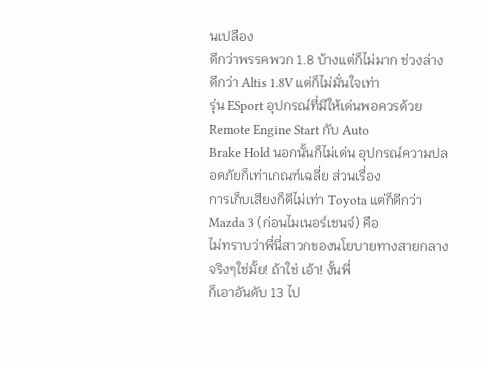นเปลือง
ดีกว่าพรรคพวก 1.8 บ้างแต่ก็ไม่มาก ช่วงล่างดีกว่า Altis 1.8V แต่ก็ไม่มั่นใจเท่า
รุ่น ESport อุปกรณ์ที่มีให้เด่นพอควรด้วย Remote Engine Start กับ Auto
Brake Hold นอกนั้นก็ไม่เด่น อุปกรณ์ความปลอดภัยก็เท่าเกณฑ์เฉลี่ย ส่วนเรื่อง
การเก็บเสียงก็ดีไม่เท่า Toyota แต่ก็ดีกว่า Mazda 3 (ก่อนไมเนอร์เชนจ์) คือ
ไม่ทราบว่าพี่นี่สาวกของนโยบายทางสายกลางจริงๆใช่มั้ย! ถ้าใช่ เอ้า! งั้นพี่
ก็เอาอันดับ 13 ไป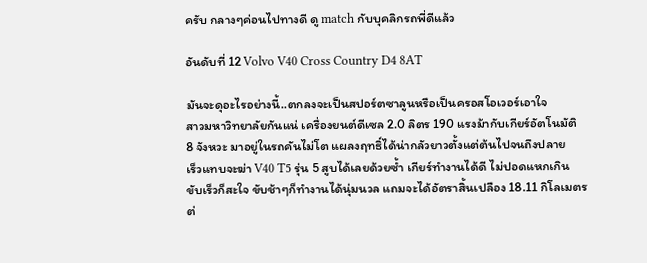ครับ กลางๆค่อนไปทางดี ดู match กับบุคลิกรถพี่ดีแล้ว

อันดับที่ 12 Volvo V40 Cross Country D4 8AT

มันจะดุอะไรอย่างนี้..ตกลงจะเป็นสปอร์ตซาลูนหรือเป็นครอสโอเวอร์เอาใจ
สาวมหาวิทยาลัยกันแน่ เครื่องยนต์ดีเซล 2.0 ลิตร 190 แรงม้ากับเกียร์อัตโนมัติ
8 จังหวะ มาอยู่ในรถคันไม่โต แผลงฤทธิ์ได้น่ากลัวยาวตั้งแต่ต้นไปจนถึงปลาย
เร็วแทบจะฆ่า V40 T5 รุ่น 5 สูบได้เลยด้วยซ้ำ เกียร์ทำงานได้ดี ไม่ปอดแหกเกิน
ขับเร็วก็สะใจ ขับช้าๆก็ทำงานได้นุ่มนวล แถมจะได้อัตราสิ้นเปลือง 18.11 กิโลเมตร
ต่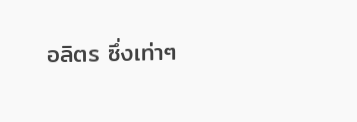อลิตร ซึ่งเท่าๆ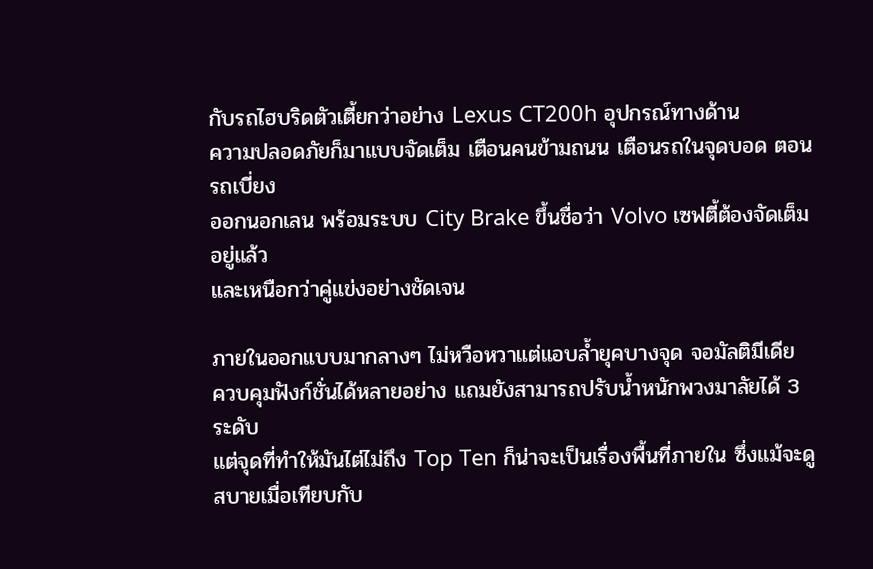กับรถไฮบริดตัวเตี้ยกว่าอย่าง Lexus CT200h อุปกรณ์ทางด้าน
ความปลอดภัยก็มาแบบจัดเต็ม เตือนคนข้ามถนน เตือนรถในจุดบอด ตอนรถเบี่ยง
ออกนอกเลน พร้อมระบบ City Brake ขึ้นชื่อว่า Volvo เซฟตี้ต้องจัดเต็มอยู่แล้ว
และเหนือกว่าคู่แข่งอย่างชัดเจน

ภายในออกแบบมากลางๆ ไม่หวือหวาแต่แอบล้ำยุคบางจุด จอมัลติมีเดีย
ควบคุมฟังก์ชั่นได้หลายอย่าง แถมยังสามารถปรับน้ำหนักพวงมาลัยได้ 3 ระดับ
แต่จุดที่ทำให้มันไต่ไม่ถึง Top Ten ก็น่าจะเป็นเรื่องพื้นที่ภายใน ซึ่งแม้จะดู
สบายเมื่อเทียบกับ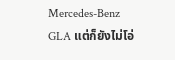Mercedes-Benz GLA แต่ก็ยังไม่โอ่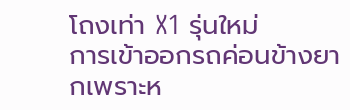โถงเท่า X1 รุ่นใหม่
การเข้าออกรถค่อนข้างยากเพราะห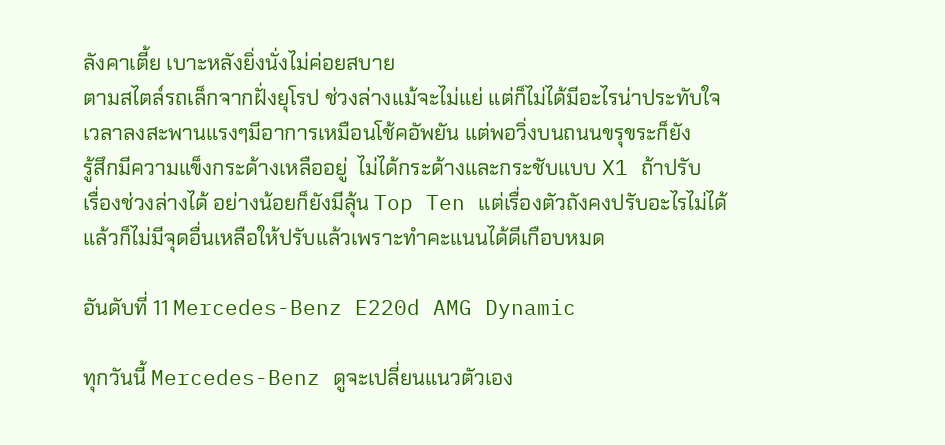ลังคาเตี้ย เบาะหลังยิ่งนั่งไม่ค่อยสบาย
ตามสไตล์รถเล็กจากฝั่งยุโรป ช่วงล่างแม้จะไม่แย่ แต่ก็ไม่ได้มีอะไรน่าประทับใจ
เวลาลงสะพานแรงๆมีอาการเหมือนโช้คอัพยัน แต่พอวิ่งบนถนนขรุขระก็ยัง
รู้สึกมีความแข็งกระด้างเหลืออยู่  ไม่ได้กระด้างและกระชับแบบ X1 ถ้าปรับ
เรื่องช่วงล่างได้ อย่างน้อยก็ยังมีลุ้น Top Ten แต่เรื่องตัวถังคงปรับอะไรไม่ได้
แล้วก็ไม่มีจุดอื่นเหลือให้ปรับแล้วเพราะทำคะแนนได้ดีเกือบหมด

อันดับที่ 11 Mercedes-Benz E220d AMG Dynamic

ทุกวันนี้ Mercedes-Benz ดูจะเปลี่ยนแนวตัวเอง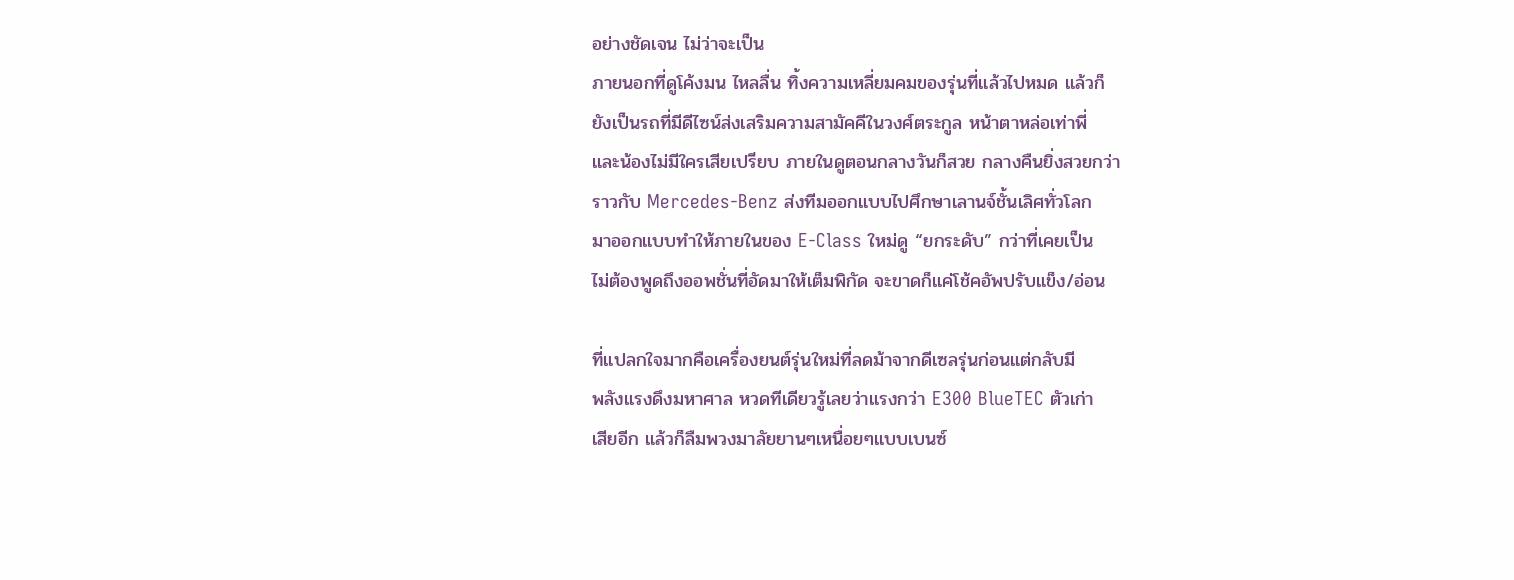อย่างชัดเจน ไม่ว่าจะเป็น
ภายนอกที่ดูโค้งมน ไหลลื่น ทิ้งความเหลี่ยมคมของรุ่นที่แล้วไปหมด แล้วก็
ยังเป็นรถที่มีดีไซน์ส่งเสริมความสามัคคีในวงศ์ตระกูล หน้าตาหล่อเท่าพี่
และน้องไม่มีใครเสียเปรียบ ภายในดูตอนกลางวันก็สวย กลางคืนยิ่งสวยกว่า
ราวกับ Mercedes-Benz ส่งทีมออกแบบไปศึกษาเลานจ์ชั้นเลิศทั่วโลก
มาออกแบบทำให้ภายในของ E-Class ใหม่ดู “ยกระดับ” กว่าที่เคยเป็น
ไม่ต้องพูดถึงออพชั่นที่อัดมาให้เต็มพิกัด จะขาดก็แค่โช้คอัพปรับแข็ง/อ่อน

ที่แปลกใจมากคือเครื่องยนต์รุ่นใหม่ที่ลดม้าจากดีเซลรุ่นก่อนแต่กลับมี
พลังแรงดึงมหาศาล หวดทีเดียวรู้เลยว่าแรงกว่า E300 BlueTEC ตัวเก่า
เสียอีก แล้วก็ลืมพวงมาลัยยานๆเหนื่อยๆแบบเบนซ์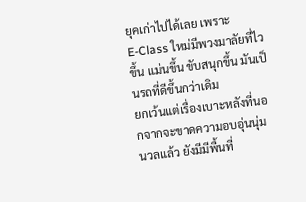ยุคเก่าไปได้เลย เพราะ
E-Class ใหม่มีพวงมาลัยที่ไวขึ้น แม่นขึ้น ขับสนุกขึ้น มันเป็นรถที่ดีขึ้นกว่าเดิม
ยกเว้นแต่เรื่องเบาะหลังที่นอกจากจะขาดความอบอุ่นนุ่มนวลแล้ว ยังมีมีพื้นที่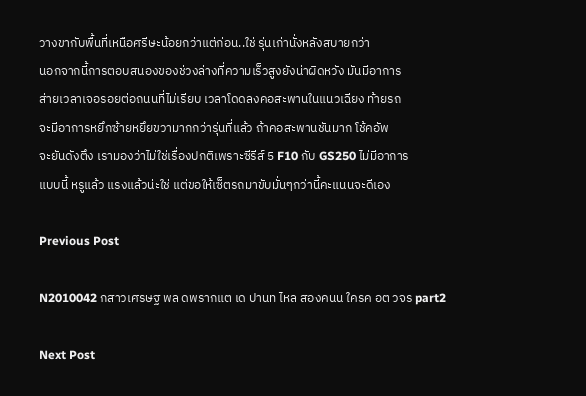วางขากับพื้นที่เหนือศรีษะน้อยกว่าแต่ก่อน..ใช่ รุ่นเก่านั่งหลังสบายกว่า
นอกจากนี้การตอบสนองของช่วงล่างที่ความเร็วสูงยังน่าผิดหวัง มันมีอาการ
ส่ายเวลาเจอรอยต่อถนนที่ไม่เรียบ เวลาโดดลงคอสะพานในแนวเฉียง ท้ายรถ
จะมีอาการหยึกซ้ายหยึยขวามากกว่ารุ่นที่แล้ว ถ้าคอสะพานชันมาก โช้คอัพ
จะยันดังตึง เรามองว่าไม่ใช่เรื่องปกติเพราะซีรีส์ 5 F10 กับ GS250 ไม่มีอาการ
แบบนี้ หรูแล้ว แรงแล้วน่ะใช่ แต่ขอให้เซ็ตรถมาขับมั่นๆกว่านี้คะแนนจะดีเอง

Previous Post

N2010042 กสาวเศรษฐ พล ดพรากแต เด ปานท ไหล สองคนน ใครค อต วจร part2

Next Post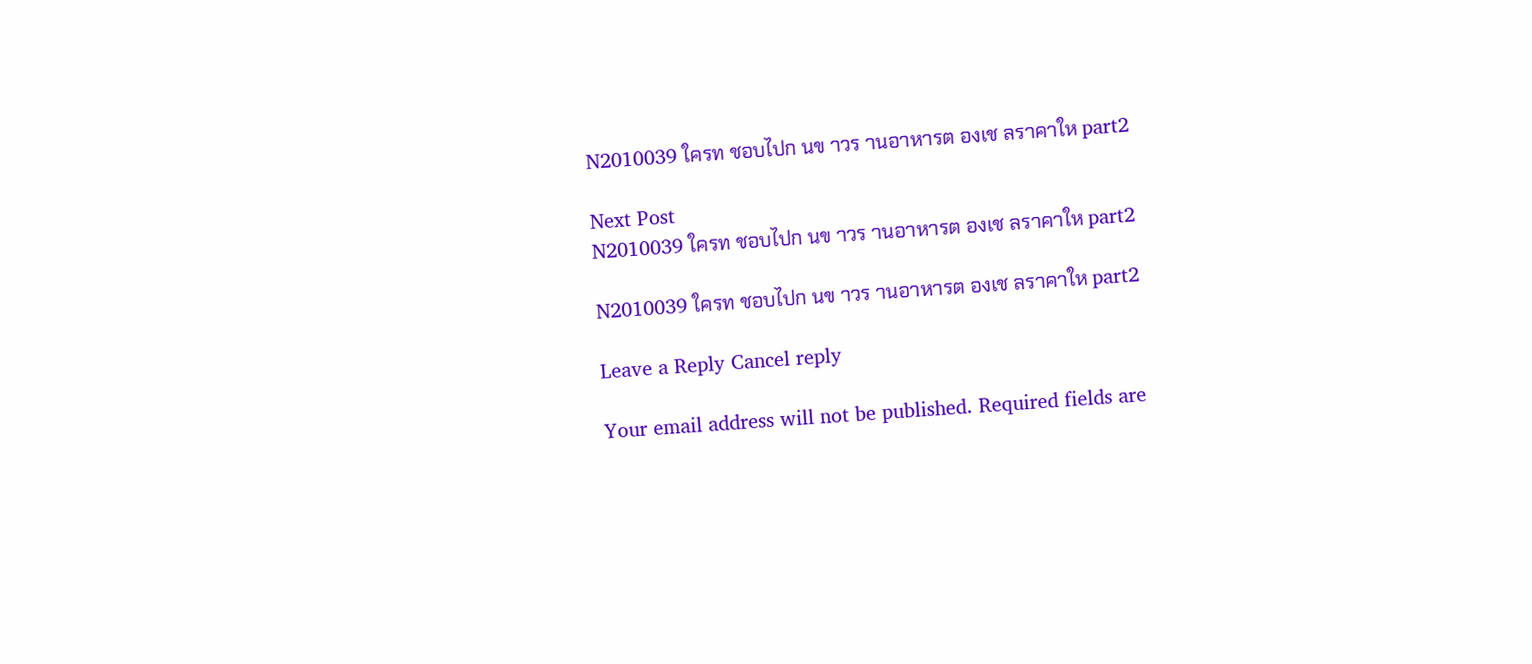N2010039 ใครท ชอบไปก นข าวร านอาหารต องเช ลราคาให part2

Next Post
N2010039 ใครท ชอบไปก นข าวร านอาหารต องเช ลราคาให part2

N2010039 ใครท ชอบไปก นข าวร านอาหารต องเช ลราคาให part2

Leave a Reply Cancel reply

Your email address will not be published. Required fields are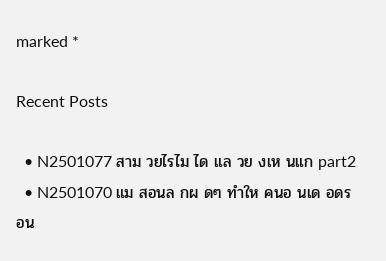marked *

Recent Posts

  • N2501077 สาม วยไรไม ได แล วย งเห นแก part2
  • N2501070 แม สอนล กผ ดๆ ทำให คนอ นเด อดร อน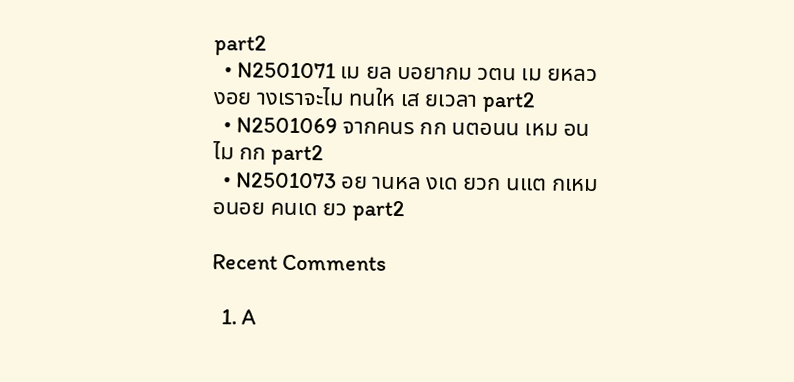part2
  • N2501071 เม ยล บอยากม วตน เม ยหลวงอย างเราจะไม ทนให เส ยเวลา part2
  • N2501069 จากคนร กก นตอนน เหม อนไม กก part2
  • N2501073 อย านหล งเด ยวก นแต กเหม อนอย คนเด ยว part2

Recent Comments

  1. A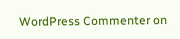WordPress Commenter on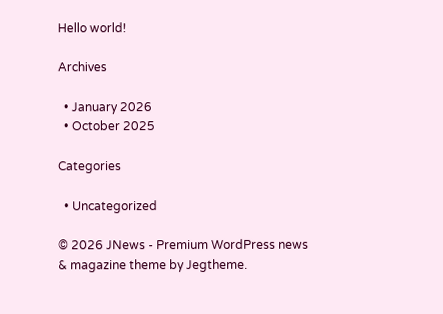Hello world!

Archives

  • January 2026
  • October 2025

Categories

  • Uncategorized

© 2026 JNews - Premium WordPress news & magazine theme by Jegtheme.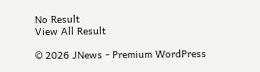No Result
View All Result

© 2026 JNews - Premium WordPress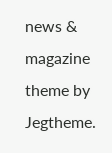news & magazine theme by Jegtheme.